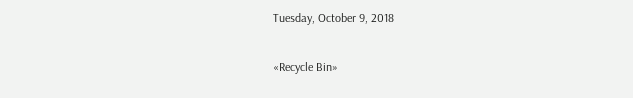Tuesday, October 9, 2018

«Recycle Bin»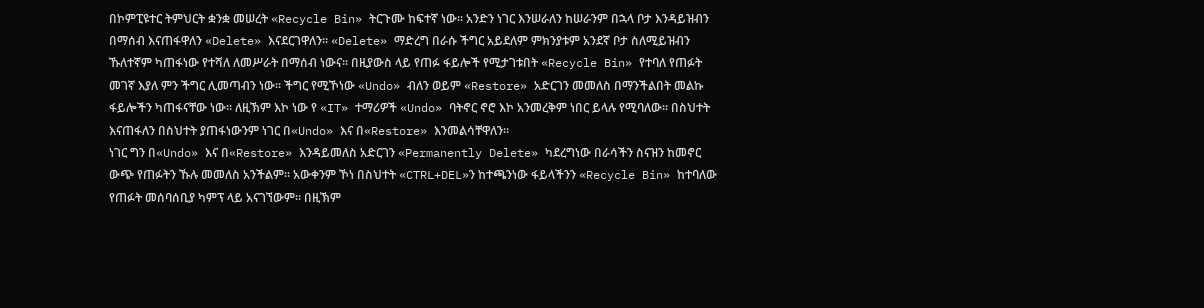በኮምፒዩተር ትምህርት ቋንቋ መሠረት «Recycle Bin» ትርጉሙ ከፍተኛ ነው። አንድን ነገር እንሠራለን ከሠራንም በኋላ ቦታ እንዳይዝብን በማሰብ እናጠፋዋለን «Delete» እናደርገዋለን። «Delete» ማድረግ በራሱ ችግር አይደለም ምክንያቱም አንደኛ ቦታ ስለሚይዝብን ኹለተኛም ካጠፋነው የተሻለ ለመሥራት በማሰብ ነውና። በዚያውስ ላይ የጠፉ ፋይሎች የሚታገቱበት «Recycle Bin» የተባለ የጠፉት መገኛ እያለ ምን ችግር ሊመጣብን ነው። ችግር የሚኾነው «Undo» ብለን ወይም «Restore» አድርገን መመለስ በማንችልበት መልኩ ፋይሎችን ካጠፋናቸው ነው። ለዚኽም እኮ ነው የ «IT» ተማሪዎች «Undo» ባትኖር ኖሮ እኮ አንመረቅም ነበር ይላሉ የሚባለው። በስህተት እናጠፋለን በስህተት ያጠፋነውንም ነገር በ«Undo» እና በ«Restore» እንመልሳቸዋለን።
ነገር ግን በ«Undo» እና በ«Restore» እንዳይመለስ አድርገን «Permanently Delete» ካደረግነው በራሳችን ስናዝን ከመኖር ውጭ የጠፉትን ኹሉ መመለስ አንችልም። አውቀንም ኾነ በስህተት «CTRL+DEL»ን ከተጫንነው ፋይላችንን «Recycle Bin» ከተባለው የጠፉት መሰባሰቢያ ካምፕ ላይ አናገኘውም። በዚኽም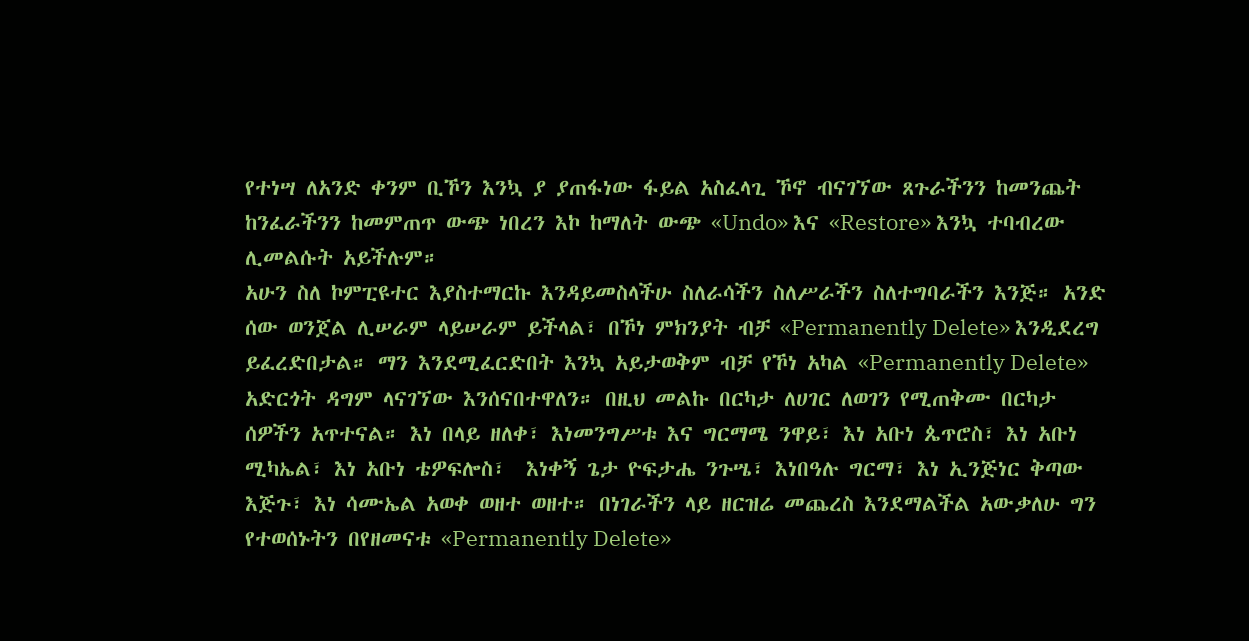የተነሣ ለአንድ ቀንም ቢኾን እንኳ ያ ያጠፋነው ፋይል አስፈላጊ ኾኖ ብናገኘው ጸጉራችንን ከመንጨት ከንፈራችንን ከመምጠጥ ውጭ ነበረን እኮ ከማለት ውጭ «Undo» እና «Restore» እንኳ ተባብረው ሊመልሱት አይችሉም።
አሁን ስለ ኮምፒዩተር እያስተማርኩ እንዳይመስላችሁ ስለራሳችን ስለሥራችን ስለተግባራችን እንጅ። አንድ ሰው ወንጀል ሊሠራም ላይሠራም ይችላል፣ በኾነ ምክንያት ብቻ «Permanently Delete» እንዲደረግ ይፈረድበታል። ማን እንደሚፈርድበት እንኳ አይታወቅም ብቻ የኾነ አካል «Permanently Delete» አድርጎት ዳግም ላናገኘው እንሰናበተዋለን። በዚህ መልኩ በርካታ ለሀገር ለወገን የሚጠቅሙ በርካታ ሰዎችን አጥተናል። እነ በላይ ዘለቀ፣ እነመንግሥቱ እና ግርማሜ ንዋይ፣ እነ አቡነ ጴጥሮስ፣ እነ አቡነ ሚካኤል፣ እነ አቡነ ቴዎፍሎስ፣  እነቀኝ ጌታ ዮፍታሔ ንጉሤ፣ እነበዓሉ ግርማ፣ እነ ኢንጅነር ቅጣው እጅጉ፣ እነ ሳሙኤል አወቀ ወዘተ ወዘተ። በነገራችን ላይ ዘርዝሬ መጨረስ እንደማልችል አውቃለሁ ግን የተወሰኑትን በየዘመናቱ «Permanently Delete»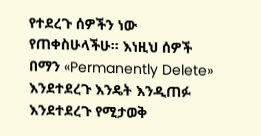የተደረጉ ሰዎችን ነው የጠቀስሁላችሁ። እነዚህ ሰዎች በማን «Permanently Delete» እንደተደረጉ እንዴት እንዲጠፉ እንደተደረጉ የሚታወቅ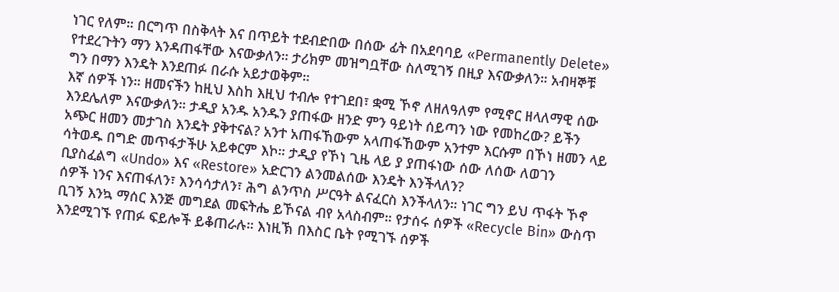ነገር የለም። በርግጥ በስቅላት እና በጥይት ተደብድበው በሰው ፊት በአደባባይ «Permanently Delete» የተደረጉትን ማን እንዳጠፋቸው እናውቃለን። ታሪክም መዝግቧቸው ስለሚገኝ በዚያ እናውቃለን። አብዛኞቹ ግን በማን እንዴት እንደጠፉ በራሱ አይታወቅም።
እኛ ሰዎች ነን። ዘመናችን ከዚህ እስከ እዚህ ተብሎ የተገደበ፣ ቋሚ ኾኖ ለዘለዓለም የሚኖር ዘላለማዊ ሰው እንደሌለም እናውቃለን። ታዲያ አንዱ አንዱን ያጠፋው ዘንድ ምን ዓይነት ሰይጣን ነው የመከረው? ይችን አጭር ዘመን መታገስ እንዴት ያቅተናል? አንተ አጠፋኸውም አላጠፋኸውም አንተም እርሱም በኾነ ዘመን ላይ ሳትወዱ በግድ መጥፋታችሁ አይቀርም እኮ። ታዲያ የኾነ ጊዜ ላይ ያ ያጠፋነው ሰው ለሰው ለወገን ቢያስፈልግ «Undo» እና «Restore» አድርገን ልንመልሰው እንዴት እንችላለን?
ሰዎች ነንና እናጠፋለን፣ እንሳሳታለን፣ ሕግ ልንጥስ ሥርዓት ልናፈርስ እንችላለን። ነገር ግን ይህ ጥፋት ኾኖ ቢገኝ እንኳ ማሰር እንጅ መግደል መፍትሔ ይኾናል ብየ አላስብም። የታሰሩ ሰዎች «Recycle Bin» ውስጥ እንደሚገኙ የጠፉ ፍይሎች ይቆጠራሉ። እነዚኽ በእስር ቤት የሚገኙ ሰዎች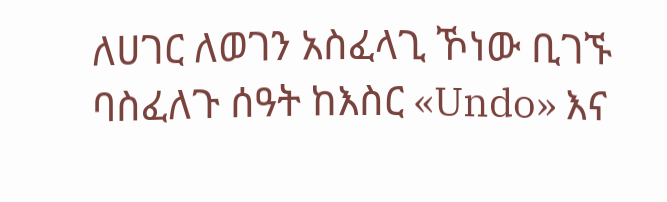ለሀገር ለወገን አስፈላጊ ኾነው ቢገኙ ባስፈለጉ ሰዓት ከእስር «Undo» እና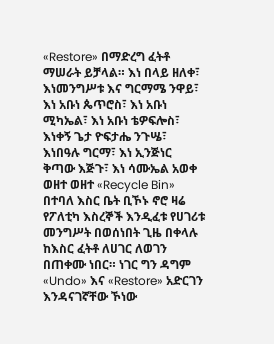«Restore» በማድረግ ፈትቶ ማሠራት ይቻላል። እነ በላይ ዘለቀ፣ እነመንግሥቱ እና ግርማሜ ንዋይ፣ እነ አቡነ ጴጥሮስ፣ እነ አቡነ ሚካኤል፣ እነ አቡነ ቴዎፍሎስ፣  እነቀኝ ጌታ ዮፍታሔ ንጉሤ፣ እነበዓሉ ግርማ፣ እነ ኢንጅነር ቅጣው እጅጉ፣ እነ ሳሙኤል አወቀ ወዘተ ወዘተ «Recycle Bin» በተባለ እስር ቤት ቢኾኑ ኖሮ ዛሬ የፖለቲካ እስረኞች እንዲፈቱ የሀገሪቱ መንግሥት በወሰነበት ጊዜ በቀላሉ ከእስር ፈትቶ ለሀገር ለወገን በጠቀሙ ነበር። ነገር ግን ዳግም «Undo» እና «Restore» አድርገን እንዳናገኛቸው ኾነው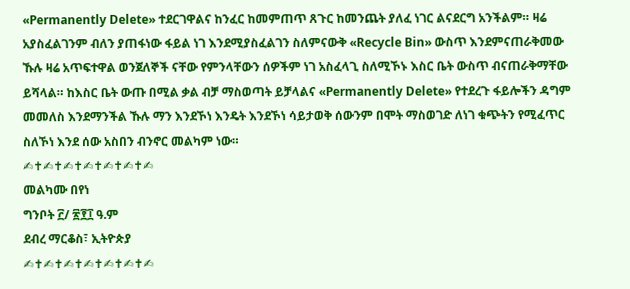«Permanently Delete» ተደርገዋልና ከንፈር ከመምጠጥ ጸጉር ከመንጨት ያለፈ ነገር ልናደርግ አንችልም። ዛሬ አያስፈልገንም ብለን ያጠፋነው ፋይል ነገ እንደሚያስፈልገን ስለምናውቅ «Recycle Bin» ውስጥ እንደምናጠራቅመው ኹሉ ዛሬ አጥፍተዋል ወንጀለኞች ናቸው የምንላቸውን ሰዎችም ነገ አስፈላጊ ስለሚኾኑ እስር ቤት ውስጥ ብናጠራቅማቸው ይሻላል። ከእስር ቤት ውጡ በሚል ቃል ብቻ ማስወጣት ይቻላልና «Permanently Delete» የተደረጉ ፋይሎችን ዳግም መመለስ እንደማንችል ኹሉ ማን እንደኾነ እንዴት እንደኾነ ሳይታወቅ ሰውንም በሞት ማስወገድ ለነገ ቁጭትን የሚፈጥር ስለኾነ እንደ ሰው አስበን ብንኖር መልካም ነው።
✍✝✍✝✍✝✍✝✍✝✍✝✍
መልካሙ በየነ
ግንቦት ፫/ ፳፻፲ ዓ.ም
ደብረ ማርቆስ፣ ኢትዮጵያ
✍✝✍✝✍✝✍✝✍✝✍✝✍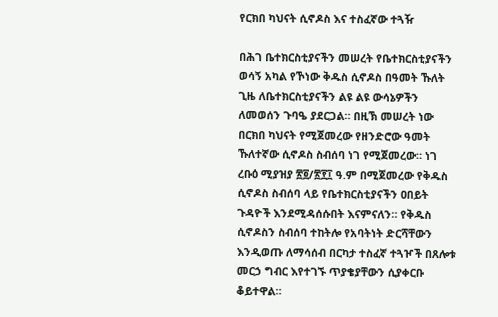የርክበ ካህናት ሲኖዶስ እና ተስፈኛው ተጓዥ

በሕገ ቤተክርስቲያናችን መሠረት የቤተክርስቲያናችን ወሳኝ አካል የኾነው ቅዱስ ሲኖዶስ በዓመት ኹለት ጊዜ ለቤተክርስቲያናችን ልዩ ልዩ ውሳኔዎችን ለመወሰን ጉባዔ ያደርጋል። በዚኽ መሠረት ነው በርክበ ካህናት የሚጀመረው የዘንድሮው ዓመት ኹለተኛው ሲኖዶስ ስብሰባ ነገ የሚጀመረው። ነገ ረቡዕ ሚያዝያ ፳፬/፳፻፲ ዓ.ም በሚጀመረው የቅዱስ ሲኖዶስ ስብሰባ ላይ የቤተክርስቲያናችን ዐበይት ጉዳዮች እንደሚዳሰሱበት እናምናለን። የቅዱስ ሲኖዶስን ስብሰባ ተከትሎ የአባትነት ድርሻቸውን እንዲወጡ ለማሳሰብ በርካታ ተስፈኛ ተጓዦች በጸሎቱ መርኃ ግብር እየተገኙ ጥያቄያቸውን ሲያቀርቡ ቆይተዋል።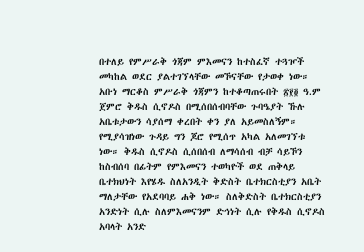በተለይ የምሥራቅ ጎጃም ምእመናን ከተስፈኛ ተጓዦች መካከል ወደር ያልተገኘላቸው መኾናቸው የታወቀ ነው። አቡነ ማርቆስ ምሥራቅ ጎጃምን ከተቆጣጠሩበት ፳፻፬ ዓ.ም ጀምሮ ቅዱስ ሲኖዶስ በሚሰበሰብባቸው ጉባዔያት ኹሉ አቤቱታውን ሳያሰማ ቀረበት ቀን ያለ አይመስለኝም። የሚያሳዝነው ጉዳይ ግን ጆሮ የሚሰጥ አካል አለመገኘቱ ነው። ቅዱስ ሲኖዶስ ሲሰበሰብ ለማሳሰብ ብቻ ሳይኾን ከስብሰባ በፊትም የምእመናን ተወካዮች ወደ ጠቅላይ ቤተክህነት እየሄዱ ስለአንዲት ቅድስት ቤተክርስቲያን አቤት ማለታቸው የአደባባይ ሐቅ ነው። ስለቅድስት ቤተክርስቲያን አንድነት ሲሉ ስለምእመናንም ድኅነት ሲሉ የቅዱስ ሲኖዶስ አባላት አንድ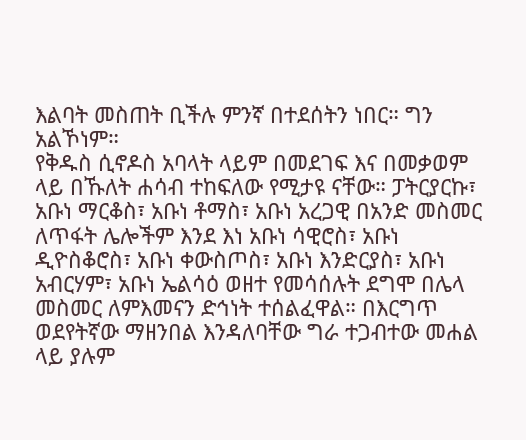እልባት መስጠት ቢችሉ ምንኛ በተደሰትን ነበር። ግን አልኾነም።
የቅዱስ ሲኖዶስ አባላት ላይም በመደገፍ እና በመቃወም ላይ በኹለት ሐሳብ ተከፍለው የሚታዩ ናቸው። ፓትርያርኩ፣ አቡነ ማርቆስ፣ አቡነ ቶማስ፣ አቡነ አረጋዊ በአንድ መስመር ለጥፋት ሌሎችም እንደ እነ አቡነ ሳዊሮስ፣ አቡነ ዲዮስቆሮስ፣ አቡነ ቀውስጦስ፣ አቡነ እንድርያስ፣ አቡነ አብርሃም፣ አቡነ ኤልሳዕ ወዘተ የመሳሰሉት ደግሞ በሌላ መስመር ለምእመናን ድኅነት ተሰልፈዋል። በእርግጥ ወደየትኛው ማዘንበል እንዳለባቸው ግራ ተጋብተው መሐል ላይ ያሉም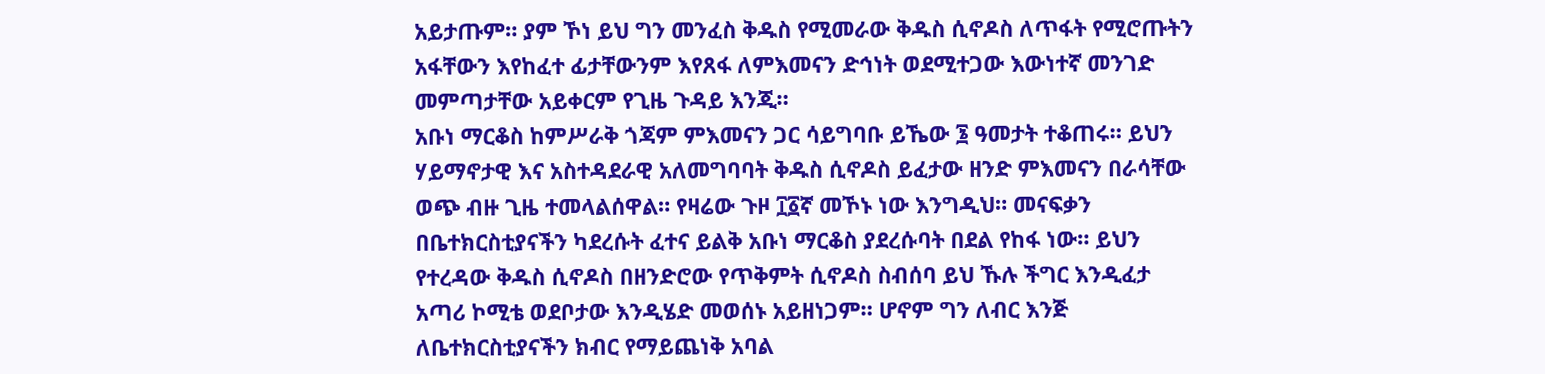አይታጡም። ያም ኾነ ይህ ግን መንፈስ ቅዱስ የሚመራው ቅዱስ ሲኖዶስ ለጥፋት የሚሮጡትን አፋቸውን እየከፈተ ፊታቸውንም እየጸፋ ለምእመናን ድኅነት ወደሚተጋው እውነተኛ መንገድ መምጣታቸው አይቀርም የጊዜ ጉዳይ እንጂ።
አቡነ ማርቆስ ከምሥራቅ ጎጃም ምእመናን ጋር ሳይግባቡ ይኼው ፮ ዓመታት ተቆጠሩ። ይህን ሃይማኖታዊ እና አስተዳደራዊ አለመግባባት ቅዱስ ሲኖዶስ ይፈታው ዘንድ ምእመናን በራሳቸው ወጭ ብዙ ጊዜ ተመላልሰዋል። የዛሬው ጉዞ ፲፩ኛ መኾኑ ነው እንግዲህ። መናፍቃን በቤተክርስቲያናችን ካደረሱት ፈተና ይልቅ አቡነ ማርቆስ ያደረሱባት በደል የከፋ ነው። ይህን የተረዳው ቅዱስ ሲኖዶስ በዘንድሮው የጥቅምት ሲኖዶስ ስብሰባ ይህ ኹሉ ችግር እንዲፈታ አጣሪ ኮሚቴ ወደቦታው እንዲሄድ መወሰኑ አይዘነጋም። ሆኖም ግን ለብር እንጅ ለቤተክርስቲያናችን ክብር የማይጨነቅ አባል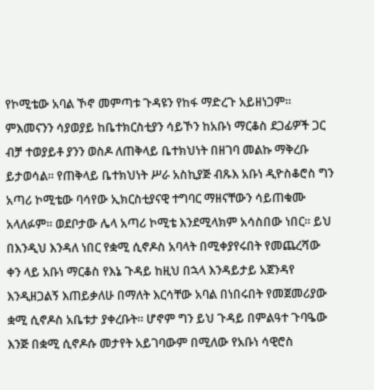የኮሚቴው አባል ኾኖ መምጣቱ ጉዳዩን የከፋ ማድረጉ አይዘነጋም። ምእመናንን ሳያወያይ ከቤተክርስቲያን ሳይኾን ከአቡነ ማርቆስ ደጋፊዎች ጋር ብቻ ተወያይቶ ያንን ወስዶ ለጠቅላይ ቤተክህነት በዘገባ መልኩ ማቅረቡ ይታወሳል። የጠቅላይ ቤተክህነት ሥራ አስኪያጅ ብጹእ አቡነ ዲዮስቆሮስ ግን አጣሪ ኮሚቴው ባሳየው ኢክርስቲያናዊ ተግባር ማዘናቸውን ሳይጠቁሙ አላለፉም። ወደቦታው ሌላ አጣሪ ኮሚቴ እንደሚላክም አሳስበው ነበር። ይህ በእንዲህ እንዳለ ነበር የቋሚ ሲኖዶስ አባላት በሚቀያየሩበት የመጨረሻው ቀን ላይ አቡነ ማርቆስ የእኔ ጉዳይ ከዚህ በኋላ እንዳይታይ አጀንዳየ እንዲዘጋልኝ እጠይቃለሁ በማለት እርሳቸው አባል በነበሩበት የመጀመሪያው ቋሚ ሲኖዶስ አቤቱታ ያቀረቡት። ሆኖም ግን ይህ ጉዳይ በምልዓተ ጉባዔው እንጅ በቋሚ ሲኖዶሱ መታየት አይገባውም በሚለው የአቡነ ሳዊሮስ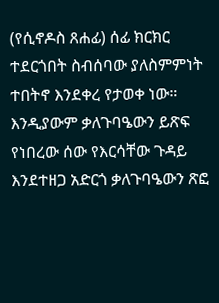(የሲኖዶስ ጸሐፊ) ሰፊ ክርክር ተደርጎበት ስብሰባው ያለስምምነት ተበትኖ እንደቀረ የታወቀ ነው። እንዲያውም ቃለጉባዔውን ይጽፍ የነበረው ሰው የእርሳቸው ጉዳይ እንደተዘጋ አድርጎ ቃለጉባዔውን ጽፎ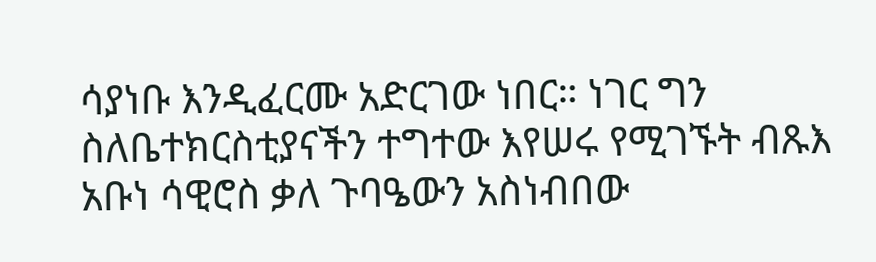ሳያነቡ እንዲፈርሙ አድርገው ነበር። ነገር ግን ስለቤተክርስቲያናችን ተግተው እየሠሩ የሚገኙት ብጹእ አቡነ ሳዊሮስ ቃለ ጉባዔውን አስነብበው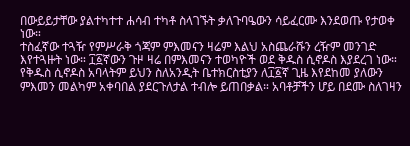በውይይታቸው ያልተካተተ ሐሳብ ተካቶ ስላገኙት ቃለጉባዔውን ሳይፈርሙ እንደወጡ የታወቀ ነው።
ተስፈኛው ተጓዥ የምሥራቅ ጎጃም ምእመናን ዛሬም እልህ አስጨራሹን ረዥም መንገድ እየተጓዙት ነው። ፲፩ኛውን ጉዞ ዛሬ በምእመናን ተወካዮች ወደ ቅዱስ ሲኖዶስ እያደረገ ነው። የቅዱስ ሲኖዶስ አባላትም ይህን ስለአንዲት ቤተክርስቲያን ለ፲፩ኛ ጊዜ እየደከመ ያለውን ምእመን መልካም አቀባበል ያደርጉለታል ተብሎ ይጠበቃል። አባቶቻችን ሆይ በደሙ ስለገዛን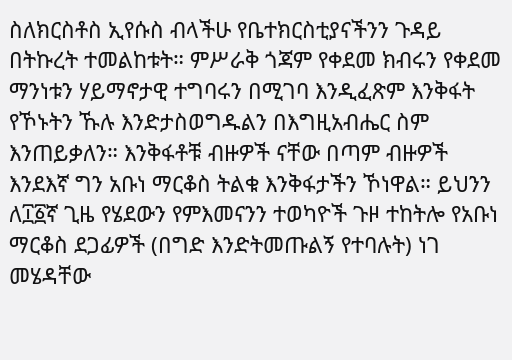ስለክርስቶስ ኢየሱስ ብላችሁ የቤተክርስቲያናችንን ጉዳይ በትኩረት ተመልከቱት። ምሥራቅ ጎጃም የቀደመ ክብሩን የቀደመ ማንነቱን ሃይማኖታዊ ተግባሩን በሚገባ እንዲፈጽም እንቅፋት የኾኑትን ኹሉ እንድታስወግዱልን በእግዚአብሔር ስም እንጠይቃለን። እንቅፋቶቹ ብዙዎች ናቸው በጣም ብዙዎች እንደእኛ ግን አቡነ ማርቆስ ትልቁ እንቅፋታችን ኾነዋል። ይህንን ለ፲፩ኛ ጊዜ የሄደውን የምእመናንን ተወካዮች ጉዞ ተከትሎ የአቡነ ማርቆስ ደጋፊዎች (በግድ እንድትመጡልኝ የተባሉት) ነገ መሄዳቸው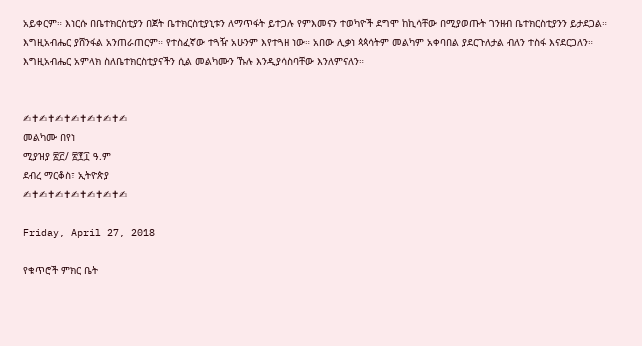አይቀርም። እነርሱ በቤተክርስቲያን በጀት ቤተክርስቲያኒቱን ለማጥፋት ይተጋሉ የምእመናን ተወካዮች ደግሞ ከኪሳቸው በሚያወጡት ገንዘብ ቤተክርስቲያንን ይታደጋል። እግዚአብሔር ያሸንፋል አንጠራጠርም። የተስፈኛው ተጓዥ አሁንም እየተጓዘ ነው። አበው ሊቃነ ጳጳሳትም መልካም አቀባበል ያደርጉለታል ብለን ተስፋ እናደርጋለን። እግዚአብሔር አምላክ ስለቤተክርስቲያናችን ሲል መልካሙን ኹሉ እንዲያሳስባቸው እንለምናለን።


✍✝✍✝✍✝✍✝✍✝✍✝✍
መልካሙ በየነ
ሚያዝያ ፳፫/ ፳፻፲ ዓ.ም
ደብረ ማርቆስ፣ ኢትዮጵያ
✍✝✍✝✍✝✍✝✍✝✍✝✍

Friday, April 27, 2018

የቁጥሮች ምክር ቤት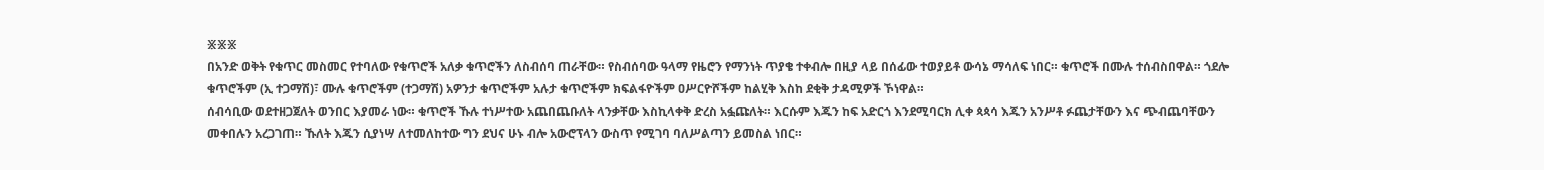፠፠፠
በአንድ ወቅት የቁጥር መስመር የተባለው የቁጥሮች አለቃ ቁጥሮችን ለስብሰባ ጠራቸው። የስብሰባው ዓላማ የዜሮን የማንነት ጥያቄ ተቀብሎ በዚያ ላይ በሰፊው ተወያይቶ ውሳኔ ማሳለፍ ነበር። ቁጥሮች በሙሉ ተሰብስበዋል። ጎደሎ ቁጥሮችም (ኢ ተጋማሽ)፣ ሙሉ ቁጥሮችም (ተጋማሽ) አዎንታ ቁጥሮችም አሉታ ቁጥሮችም ክፍልፋዮችም ዐሥርዮሾችም ከልሂቅ እስከ ደቂቅ ታዳሚዎች ኾነዋል።
ሰብሳቢው ወደተዘጋጀለት ወንበር እያመራ ነው። ቁጥሮች ኹሉ ተነሥተው አጨበጨቡለት ላንቃቸው እስኪላቀቅ ድረስ አፏጩለት። እርሱም እጁን ከፍ አድርጎ እንደሚባርክ ሊቀ ጳጳሳ እጁን አንሥቶ ፉጨታቸውን እና ጭብጨባቸውን መቀበሉን አረጋገጠ። ኹለት እጁን ሲያነሣ ለተመለከተው ግን ደህና ሁኑ ብሎ አውሮፕላን ውስጥ የሚገባ ባለሥልጣን ይመስል ነበር።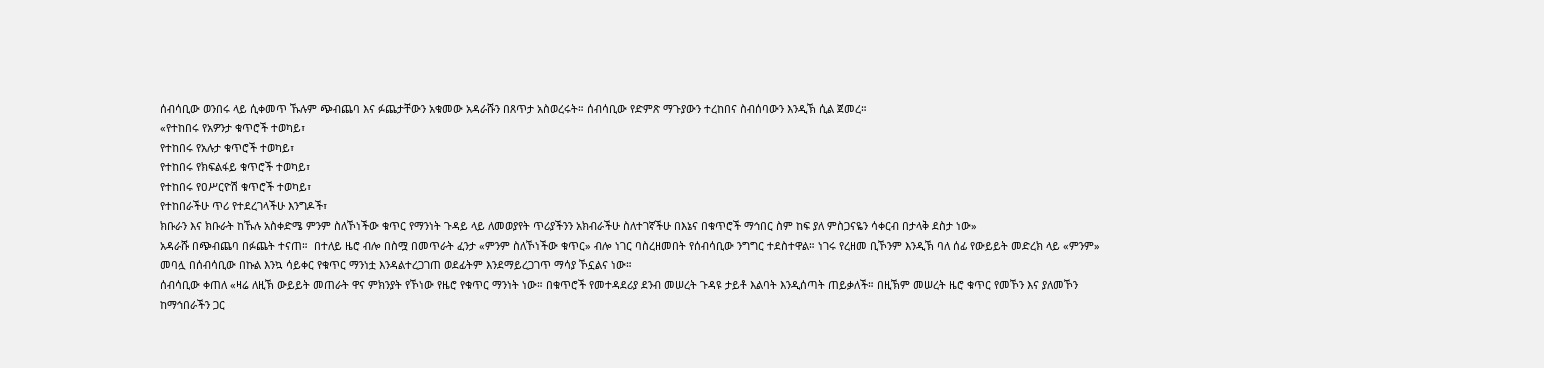ሰብሳቢው ወንበሩ ላይ ሲቀመጥ ኹሉም ጭብጨባ እና ፉጨታቸውን አቁመው አዳራሹን በጸጥታ አስወረሩት። ሰብሳቢው የድምጽ ማጉያውን ተረከበና ስብሰባውን እንዲኽ ሲል ጀመረ።
«የተከበሩ የአዎንታ ቁጥሮች ተወካይ፣
የተከበሩ የአሉታ ቁጥሮች ተወካይ፣
የተከበሩ የክፍልፋይ ቁጥሮች ተወካይ፣
የተከበሩ የዐሥርዮሽ ቁጥሮች ተወካይ፣
የተከበራችሁ ጥሪ የተደረገላችሁ እንግዶች፣
ክቡራን እና ክቡራት ከኹሉ አስቀድሜ ምንም ስለኾነችው ቁጥር የማንነት ጉዳይ ላይ ለመወያየት ጥሪያችንን አክብራችሁ ስለተገኛችሁ በእኔና በቁጥሮች ማኅበር ስም ከፍ ያለ ምስጋናዬን ሳቀርብ በታላቅ ደስታ ነው»
አዳራሹ በጭብጨባ በፉጨት ተናጠ።  በተለይ ዜሮ ብሎ በስሟ በመጥራት ፈንታ «ምንም ስለኾነችው ቁጥር» ብሎ ነገር ባስረዘመበት የሰብሳቢው ንግግር ተደስተዋል። ነገሩ የረዘመ ቢኾንም እንዲኽ ባለ ሰፊ የውይይት መድረክ ላይ «ምንም» መባሏ በሰብሳቢው በኩል እንኳ ሳይቀር የቁጥር ማንነቷ እንዳልተረጋገጠ ወደፊትም እንደማይረጋገጥ ማሳያ ኾኗልና ነው።
ሰብሳቢው ቀጠለ «ዛሬ ለዚኽ ውይይት መጠራት ዋና ምክንያት የኾነው የዜሮ የቁጥር ማንነት ነው። በቁጥሮች የመተዳደሪያ ደንብ መሠረት ጉዳዩ ታይቶ እልባት እንዲሰጣት ጠይቃለች። በዚኽም መሠረት ዜሮ ቁጥር የመኾን እና ያለመኾን ከማኅበራችን ጋር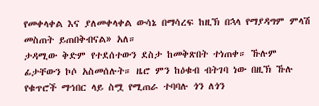የመቀላቀል እና ያለመቀላቀል ውሳኔ በማሳረፍ ከዚኽ በኋላ የማያዳግም ምላሽ መስጠት ይጠበቅብናል» አለ።
ታዳሚው ቅድም የተደሰተውን ደስታ ከመቅጽበት ተነጠቀ። ኹሉም ፊታቸውን ኮሶ አስመሰሉት። ዜሮ ምን ከዕቁብ ብትገባ ነው በዚኽ ኹሉ የቁጥሮች ማኅበር ላይ ስሟ የሚጠራ ተባባሉ ጎን ለጎን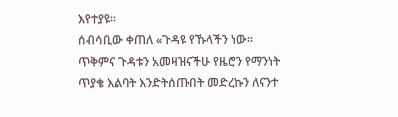እየተያዩ።
ሰብሳቢው ቀጠለ «ጉዳዩ የኹላችን ነው። ጥቅምና ጉዳቱን አመዛዝናችሁ የዜሮን የማንነት ጥያቄ እልባት እንድትሰጡበት መድረኩን ለናንተ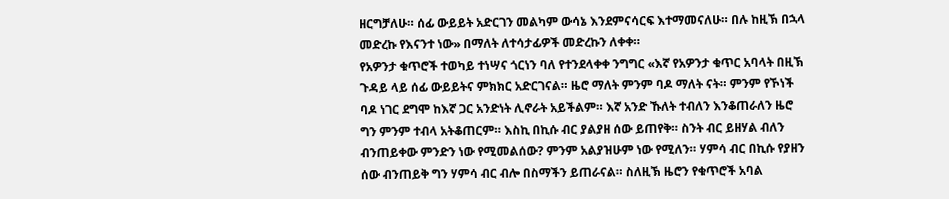ዘርግቻለሁ። ሰፊ ውይይት አድርገን መልካም ውሳኔ እንደምናሳርፍ እተማመናለሁ። በሉ ከዚኽ በኋላ መድረኩ የእናንተ ነው» በማለት ለተሳታፊዎች መድረኩን ለቀቀ።
የአዎንታ ቁጥሮች ተወካይ ተነሣና ጎርነን ባለ የተንደላቀቀ ንግግር «እኛ የአዎንታ ቁጥር አባላት በዚኽ ጉዳይ ላይ ሰፊ ውይይትና ምክክር አድርገናል። ዜሮ ማለት ምንም ባዶ ማለት ናት። ምንም የኾነች ባዶ ነገር ደግሞ ከእኛ ጋር አንድነት ሊኖራት አይችልም። እኛ አንድ ኹለት ተብለን እንቆጠራለን ዜሮ ግን ምንም ተብላ አትቆጠርም። እስኪ በኪሱ ብር ያልያዘ ሰው ይጠየቅ። ስንት ብር ይዘሃል ብለን ብንጠይቀው ምንድን ነው የሚመልሰው? ምንም አልያዝሁም ነው የሚለን። ሃምሳ ብር በኪሱ የያዘን ሰው ብንጠይቅ ግን ሃምሳ ብር ብሎ በስማችን ይጠራናል። ስለዚኽ ዜሮን የቁጥሮች አባል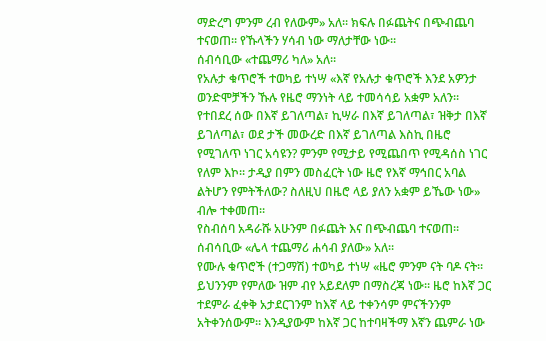ማድረግ ምንም ረብ የለውም» አለ። ክፍሉ በፉጨትና በጭብጨባ ተናወጠ። የኹላችን ሃሳብ ነው ማለታቸው ነው።
ሰብሳቢው «ተጨማሪ ካለ» አለ።
የአሉታ ቁጥሮች ተወካይ ተነሣ «እኛ የአሉታ ቁጥሮች እንደ አዎንታ ወንድሞቻችን ኹሉ የዜሮ ማንነት ላይ ተመሳሳይ አቋም አለን። የተበደረ ሰው በእኛ ይገለጣል፣ ኪሣራ በእኛ ይገለጣል፣ ዝቅታ በእኛ ይገለጣል፣ ወደ ታች መውረድ በእኛ ይገለጣል እስኪ በዜሮ የሚገለጥ ነገር አሳዩን? ምንም የሚታይ የሚጨበጥ የሚዳሰስ ነገር የለም እኮ። ታዲያ በምን መስፈርት ነው ዜሮ የእኛ ማኅበር አባል ልትሆን የምትችለው? ስለዚህ በዜሮ ላይ ያለን አቋም ይኼው ነው» ብሎ ተቀመጠ።
የስብሰባ አዳራሹ አሁንም በፉጨት እና በጭብጨባ ተናወጠ።
ሰብሳቢው «ሌላ ተጨማሪ ሐሳብ ያለው» አለ።
የሙሉ ቁጥሮች (ተጋማሽ) ተወካይ ተነሣ «ዜሮ ምንም ናት ባዶ ናት። ይህንንም የምለው ዝም ብየ አይደለም በማስረጃ ነው። ዜሮ ከእኛ ጋር ተደምራ ፈቀቅ አታደርገንም ከእኛ ላይ ተቀንሳም ምናችንንም አትቀንሰውም። እንዲያውም ከእኛ ጋር ከተባዛችማ እኛን ጨምራ ነው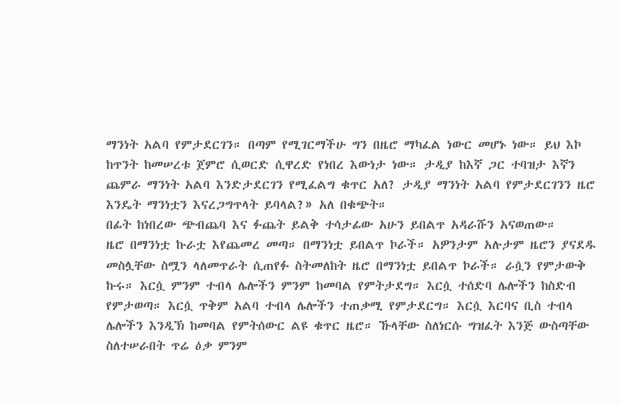ማንነት አልባ የምታደርገን። በጣም የሚገርማችሁ ግን በዜሮ ማካፈል ነውር መሆኑ ነው። ይህ እኮ ከጥንት ከመሠረቱ ጀምሮ ሲወርድ ሲዋረድ የነበረ እውነታ ነው። ታዲያ ከእኛ ጋር ተባዝታ እኛን ጨምራ ማንነት አልባ እንድታደርገን የሚፈልግ ቁጥር አለ? ታዲያ ማንነት አልባ የምታደርገንን ዜሮ እንዴት ማንነቷን እናረጋግጥላት ይባላል?» አለ በቁጭት።
በፊት ከነበረው ጭብጨባ እና ፉጨት ይልቅ ተሳታፊው አሁን ይበልጥ አዳራሹን አናወጠው።
ዜሮ በማንነቷ ኩራቷ እየጨመረ መጣ። በማንነቷ ይበልጥ ኮራች። አዎንታም አሉታም ዜሮን ያናደዱ መስሏቸው ስሟን ላለመጥራት ሲጠየፉ ስትመለከት ዜሮ በማንነቷ ይበልጥ ኮራች። ራሷን የምታውቅ ኩሩ። እርሷ ምንም ተብላ ሌሎችን ምንም ከመባል የምትታደግ። እርሷ ተሰድባ ሌሎችን ከስድብ የምታወጣ። እርሷ ጥቅም አልባ ተብላ ሌሎችን ተጠቃሚ የምታደርግ። እርሷ እርባና ቢስ ተብላ ሌሎችን እንዲኽ ከመባል የምትሰውር ልዩ ቁጥር ዜሮ። ኹላቸው ስለነርሱ ግዝፈት እንጅ ውስጣቸው ስለተሠራበት ጥሬ ዕቃ ምንም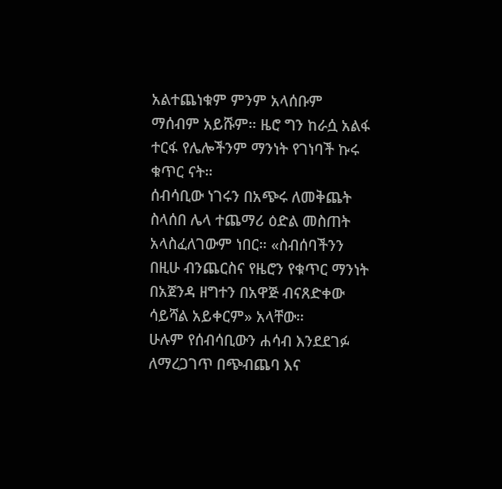አልተጨነቁም ምንም አላሰቡም ማሰብም አይሹም። ዜሮ ግን ከራሷ አልፋ ተርፋ የሌሎችንም ማንነት የገነባች ኩሩ ቁጥር ናት።
ሰብሳቢው ነገሩን በአጭሩ ለመቅጨት ስላሰበ ሌላ ተጨማሪ ዕድል መስጠት አላስፈለገውም ነበር። «ስብሰባችንን በዚሁ ብንጨርስና የዜሮን የቁጥር ማንነት በአጀንዳ ዘግተን በአዋጅ ብናጸድቀው ሳይሻል አይቀርም» አላቸው።
ሁሉም የሰብሳቢውን ሐሳብ እንደደገፉ ለማረጋገጥ በጭብጨባ እና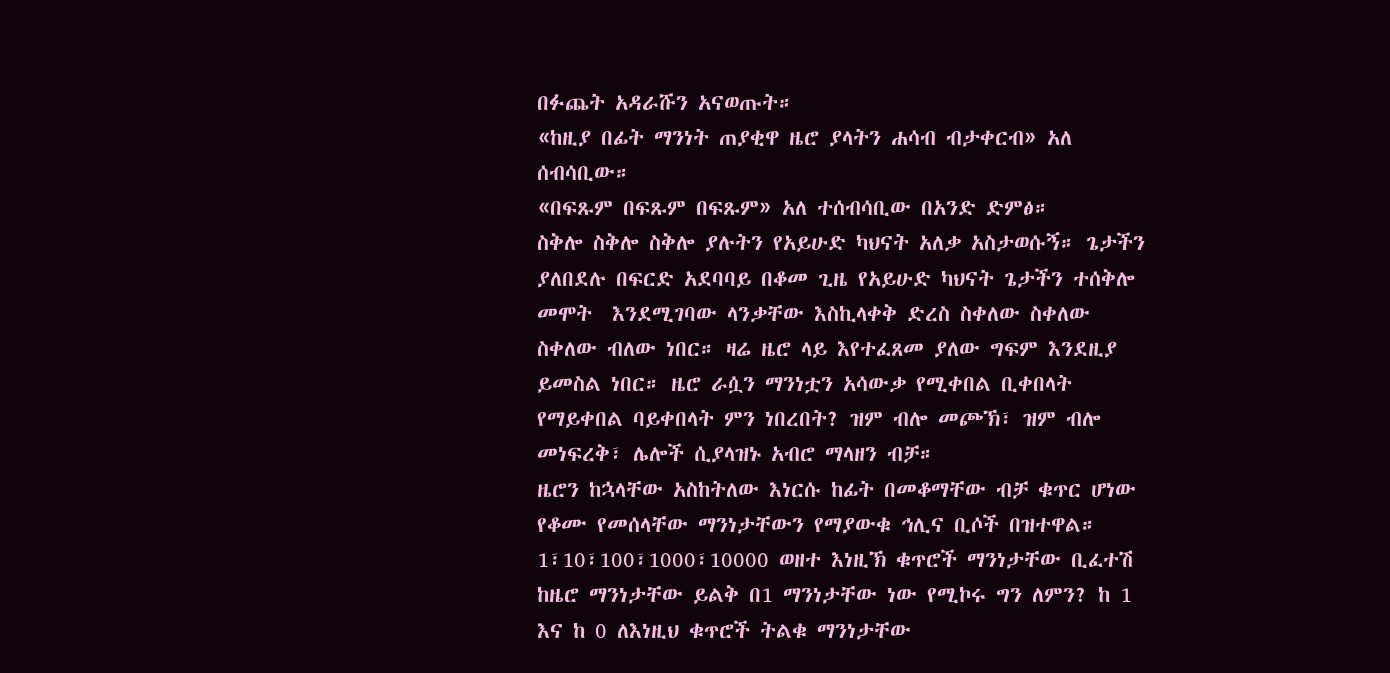በፉጨት አዳራሹን አናወጡት።
«ከዚያ በፊት ማንነት ጠያቂዋ ዜሮ ያላትን ሐሳብ ብታቀርብ» አለ ሰብሳቢው።
«በፍጹም በፍጹም በፍጹም» አለ ተሰብሳቢው በአንድ ድምፅ።
ስቅሎ ስቅሎ ስቅሎ ያሉትን የአይሁድ ካህናት አለቃ አስታወሱኝ። ጌታችን ያለበደሉ በፍርድ አደባባይ በቆመ ጊዜ የአይሁድ ካህናት ጌታችን ተሰቅሎ መሞት  እንደሚገባው ላንቃቸው እስኪላቀቅ ድረስ ስቀለው ስቀለው ስቀለው ብለው ነበር። ዛሬ ዜሮ ላይ እየተፈጸመ ያለው ግፍም እንደዚያ ይመስል ነበር። ዜሮ ራሷን ማንነቷን አሳውቃ የሚቀበል ቢቀበላት የማይቀበል ባይቀበላት ምን ነበረበት? ዝም ብሎ መጮኽ፣ ዝም ብሎ መነፍረቅ፣ ሌሎች ሲያላዝኑ አብሮ ማላዘን ብቻ።
ዜሮን ከኋላቸው አስከትለው እነርሱ ከፊት በመቆማቸው ብቻ ቁጥር ሆነው የቆሙ የመሰላቸው ማንነታቸውን የማያውቁ ኅሊና ቢሶች በዝተዋል። 1፣10፣100፣1000፣10000 ወዘተ እነዚኽ ቁጥሮች ማንነታቸው ቢፈተሽ ከዜሮ ማንነታቸው ይልቅ በ1 ማንነታቸው ነው የሚኮሩ ግን ለምን? ከ 1 እና ከ 0 ለእነዚህ ቁጥሮች ትልቁ ማንነታቸው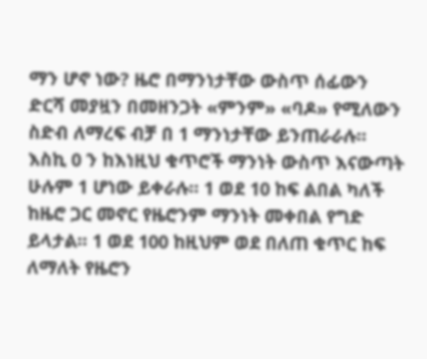ማን ሆኖ ነው? ዜሮ በማንነታቸው ውስጥ ሰፊውን ድርሻ መያዟን በመዘንጋት «ምንም» «ባዶ» የሚለውን ስድብ ለማረፍ ብቻ በ 1 ማንነታቸው ይንጠራራሉ። እስኪ 0 ን ከእነዚህ ቁጥሮች ማንነት ውስጥ እናውጣት ሁሉም 1 ሆነው ይቀራሉ። 1 ወደ 10 ከፍ ልበል ካለች ከዜሮ ጋር መኖር የዜሮንም ማንነት መቀበል የግድ ይላታል። 1 ወደ 100 ከዚህም ወደ በለጠ ቁጥር ከፍ ለማለት የዜሮን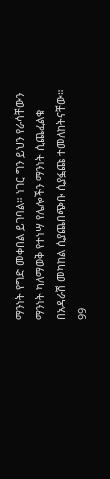ማንነት የግድ መቀበል ይገባል። ነገር ግን ይህን የራሳቸውን ማንነት ካለማወቅ የተነሣ የሌሎችን ማንነት ሲጨፈልቁ በአዳራሽ መካከል ሲያጨበጭቡ ሲያፏጩ ተመለከትናቸው። 99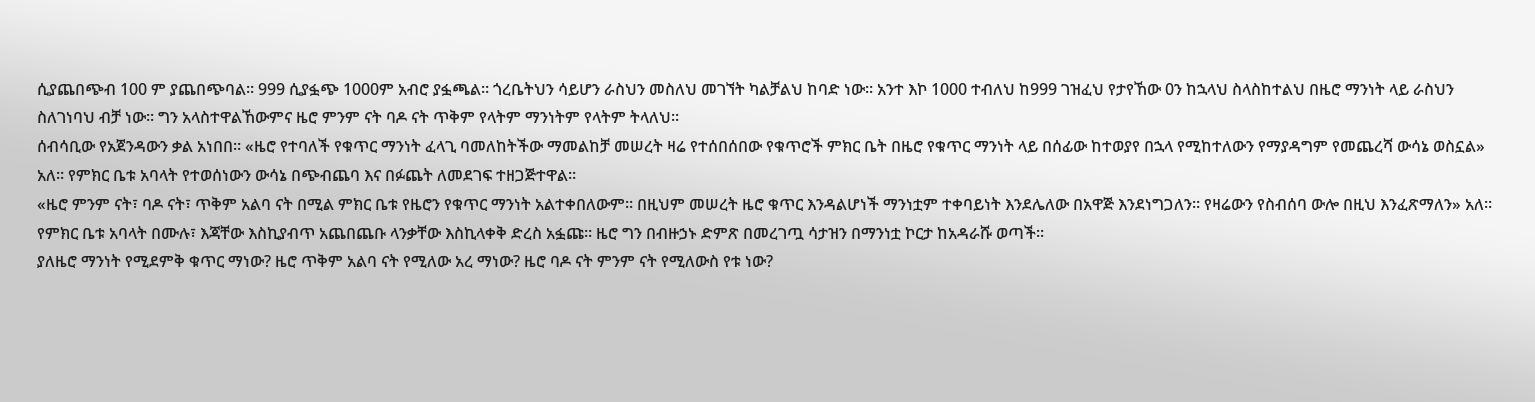ሲያጨበጭብ 100 ም ያጨበጭባል። 999 ሲያፏጭ 1000ም አብሮ ያፏጫል። ጎረቤትህን ሳይሆን ራስህን መስለህ መገኘት ካልቻልህ ከባድ ነው። አንተ እኮ 1000 ተብለህ ከ999 ገዝፈህ የታየኸው 0ን ከኋላህ ስላስከተልህ በዜሮ ማንነት ላይ ራስህን ስለገነባህ ብቻ ነው። ግን አላስተዋልኸውምና ዜሮ ምንም ናት ባዶ ናት ጥቅም የላትም ማንነትም የላትም ትላለህ።
ሰብሳቢው የአጀንዳውን ቃል አነበበ። «ዜሮ የተባለች የቁጥር ማንነት ፈላጊ ባመለከትችው ማመልከቻ መሠረት ዛሬ የተሰበሰበው የቁጥሮች ምክር ቤት በዜሮ የቁጥር ማንነት ላይ በሰፊው ከተወያየ በኋላ የሚከተለውን የማያዳግም የመጨረሻ ውሳኔ ወስኗል» አለ። የምክር ቤቱ አባላት የተወሰነውን ውሳኔ በጭብጨባ እና በፉጨት ለመደገፍ ተዘጋጅተዋል።
«ዜሮ ምንም ናት፣ ባዶ ናት፣ ጥቅም አልባ ናት በሚል ምክር ቤቱ የዜሮን የቁጥር ማንነት አልተቀበለውም። በዚህም መሠረት ዜሮ ቁጥር እንዳልሆነች ማንነቷም ተቀባይነት እንደሌለው በአዋጅ እንደነግጋለን። የዛሬውን የስብሰባ ውሎ በዚህ እንፈጽማለን» አለ።
የምክር ቤቱ አባላት በሙሉ፣ እጃቸው እስኪያብጥ አጨበጨቡ ላንቃቸው እስኪላቀቅ ድረስ አፏጩ። ዜሮ ግን በብዙኃኑ ድምጽ በመረገጧ ሳታዝን በማንነቷ ኮርታ ከአዳራሹ ወጣች።
ያለዜሮ ማንነት የሚደምቅ ቁጥር ማነው? ዜሮ ጥቅም አልባ ናት የሚለው አረ ማነው? ዜሮ ባዶ ናት ምንም ናት የሚለውስ የቱ ነው?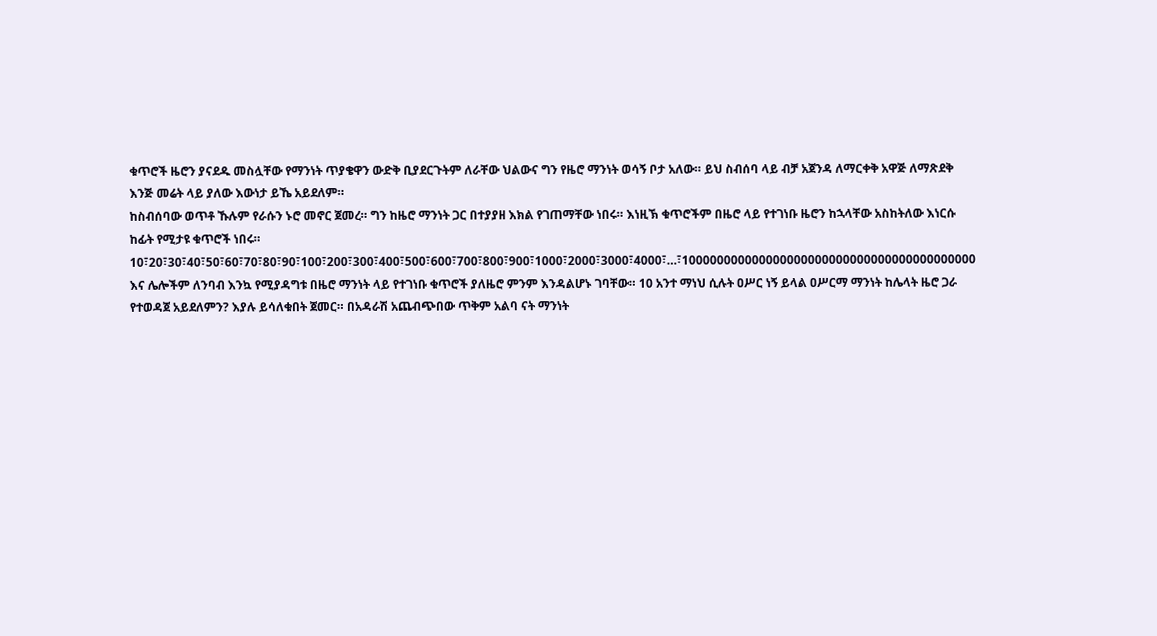ቁጥሮች ዜሮን ያናደዱ መስሏቸው የማንነት ጥያቄዋን ውድቅ ቢያደርጉትም ለራቸው ህልውና ግን የዜሮ ማንነት ወሳኝ ቦታ አለው። ይህ ስብሰባ ላይ ብቻ አጀንዳ ለማርቀቅ አዋጅ ለማጽደቅ እንጅ መሬት ላይ ያለው እውነታ ይኼ አይደለም።
ከስብሰባው ወጥቶ ኹሉም የራሱን ኑሮ መኖር ጀመረ። ግን ከዜሮ ማንነት ጋር በተያያዘ እክል የገጠማቸው ነበሩ። እነዚኽ ቁጥሮችም በዜሮ ላይ የተገነቡ ዜሮን ከኋላቸው አስከትለው እነርሱ ከፊት የሚታዩ ቁጥሮች ነበሩ። 10፣20፣30፣40፣50፣60፣70፣80፣90፣100፣200፣300፣400፣500፣600፣700፣800፣900፣1000፣2000፣3000፣4000፣…፣100000000000000000000000000000000000000000 እና ሌሎችም ለንባብ እንኳ የሚያዳግቱ በዜሮ ማንነት ላይ የተገነቡ ቁጥሮች ያለዜሮ ምንም እንዳልሆኑ ገባቸው። 10 አንተ ማነህ ሲሉት ዐሥር ነኝ ይላል ዐሥርማ ማንነት ከሌላት ዜሮ ጋራ የተወዳጀ አይደለምን? እያሉ ይሳለቁበት ጀመር። በአዳራሽ አጨብጭበው ጥቅም አልባ ናት ማንነት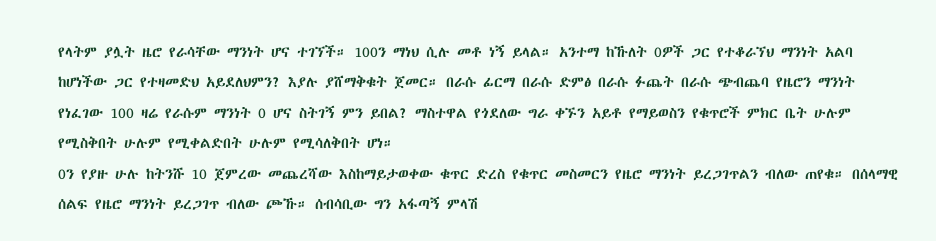የላትም ያሏት ዜሮ የራሳቸው ማንነት ሆና ተገኘች። 100ን ማነህ ሲሉ መቶ ነኝ ይላል። አንተማ ከኹለት 0ዎች ጋር የተቆራኘህ ማንነት አልባ ከሆነችው ጋር የተዛመድህ አይደለህምን? እያሉ ያሸማቅቁት ጀመር። በራሱ ፊርማ በራሱ ድምፅ በራሱ ፉጨት በራሱ ጭብጨባ የዜሮን ማንነት የነፈገው 100 ዛሬ የራሱም ማንነት 0 ሆና ስትገኝ ምን ይበል? ማስተዋል የጎደለው ግራ ቀኙን አይቶ የማይወስን የቁጥሮች ምክር ቤት ሁሉም የሚስቅበት ሁሉም የሚቀልድበት ሁሉም የሚሳለቅበት ሆነ።
0ን የያዙ ሁሉ ከትንሹ 10 ጀምረው መጨረሻው እስከማይታወቀው ቁጥር ድረስ የቁጥር መስመርን የዜሮ ማንነት ይረጋገጥልን ብለው ጠየቁ። በሰላማዊ ሰልፍ የዜሮ ማንነት ይረጋገጥ ብለው ጮኹ። ሰብሳቢው ግን አፋጣኝ ምላሽ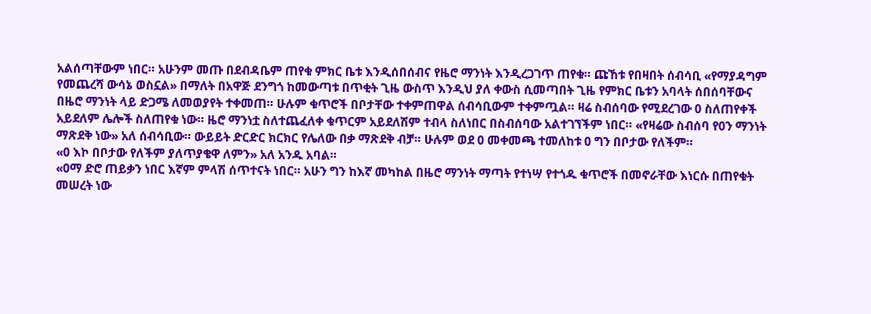አልሰጣቸውም ነበር። አሁንም መጡ በደብዳቤም ጠየቁ ምክር ቤቱ እንዲሰበሰብና የዜሮ ማንነት እንዲረጋገጥ ጠየቁ። ጩኸቱ የበዛበት ሰብሳቢ «የማያዳግም የመጨረሻ ውሳኔ ወስኗል» በማለት በአዋጅ ደንግጎ ከመውጣቱ በጥቂት ጊዜ ውስጥ እንዲህ ያለ ቀውስ ሲመጣበት ጊዜ የምክር ቤቱን አባላት ሰበሰባቸውና በዜሮ ማንነት ላይ ድጋሜ ለመወያየት ተቀመጠ። ሁሉም ቁጥሮች በቦታቸው ተቀምጠዋል ሰብሳቢውም ተቀምጧል። ዛሬ ስብሰባው የሚደረገው 0 ስለጠየቀች አይደለም ሌሎች ስለጠየቁ ነው። ዜሮ ማንነቷ ስለተጨፈለቀ ቁጥርም አይደለሽም ተብላ ስለነበር በስብሰባው አልተገኘችም ነበር። «የዛሬው ስብሰባ የ0ን ማንነት ማጽደቅ ነው» አለ ሰብሳቢው። ውይይት ድርድር ክርክር የሌለው በቃ ማጽደቅ ብቻ። ሁሉም ወደ 0 መቀመጫ ተመለከቱ 0 ግን በቦታው የለችም።
«0 እኮ በቦታው የለችም ያለጥያቄዋ ለምን» አለ አንዱ አባል።
«0ማ ድሮ ጠይቃን ነበር እኛም ምላሽ ሰጥተናት ነበር። አሁን ግን ከእኛ መካከል በዜሮ ማንነት ማጣት የተነሣ የተጎዱ ቁጥሮች በመኖራቸው እነርሱ በጠየቁት መሠረት ነው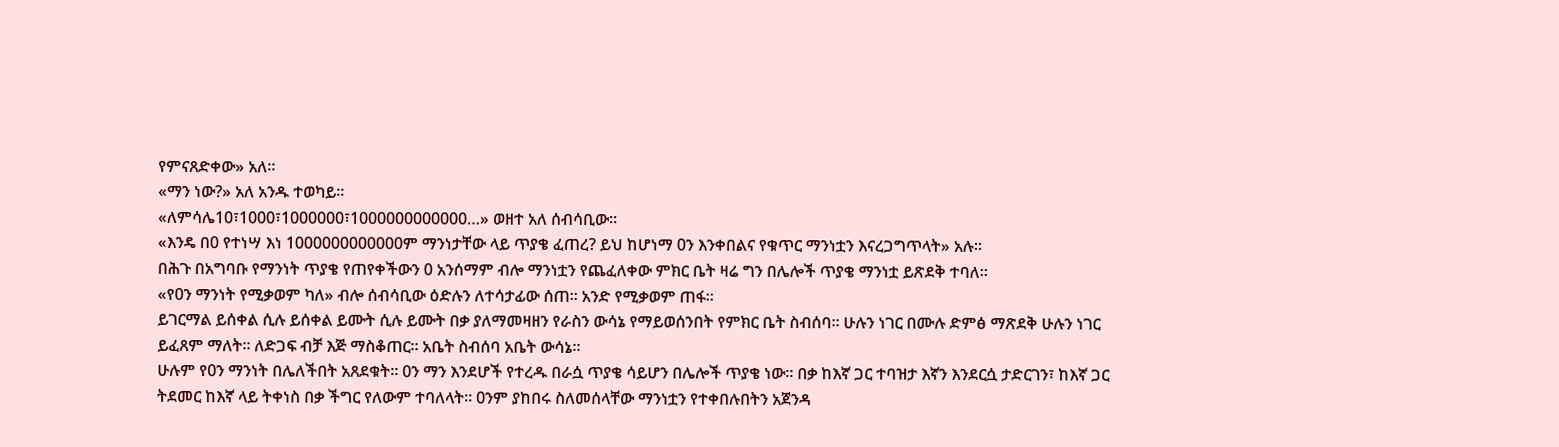የምናጸድቀው» አለ።
«ማን ነው?» አለ አንዱ ተወካይ።
«ለምሳሌ10፣1000፣1000000፣1000000000000…» ወዘተ አለ ሰብሳቢው።
«እንዴ በ0 የተነሣ እነ 1000000000000ም ማንነታቸው ላይ ጥያቄ ፈጠረ? ይህ ከሆነማ 0ን እንቀበልና የቁጥር ማንነቷን እናረጋግጥላት» አሉ።
በሕጉ በአግባቡ የማንነት ጥያቄ የጠየቀችውን 0 አንሰማም ብሎ ማንነቷን የጨፈለቀው ምክር ቤት ዛሬ ግን በሌሎች ጥያቄ ማንነቷ ይጽደቅ ተባለ።
«የ0ን ማንነት የሚቃወም ካለ» ብሎ ሰብሳቢው ዕድሉን ለተሳታፊው ሰጠ። አንድ የሚቃወም ጠፋ።
ይገርማል ይሰቀል ሲሉ ይሰቀል ይሙት ሲሉ ይሙት በቃ ያለማመዛዘን የራስን ውሳኔ የማይወሰንበት የምክር ቤት ስብሰባ። ሁሉን ነገር በሙሉ ድምፅ ማጽደቅ ሁሉን ነገር ይፈጸም ማለት። ለድጋፍ ብቻ እጅ ማስቆጠር። አቤት ስብሰባ አቤት ውሳኔ።
ሁሉም የ0ን ማንነት በሌለችበት አጸደቁት። 0ን ማን እንደሆች የተረዱ በራሷ ጥያቄ ሳይሆን በሌሎች ጥያቄ ነው። በቃ ከእኛ ጋር ተባዝታ እኛን እንደርሷ ታድርገን፣ ከእኛ ጋር ትደመር ከእኛ ላይ ትቀነስ በቃ ችግር የለውም ተባለላት። 0ንም ያከበሩ ስለመሰላቸው ማንነቷን የተቀበሉበትን አጀንዳ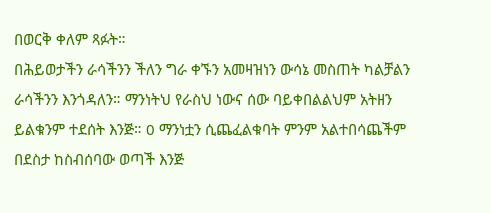በወርቅ ቀለም ጻፉት።
በሕይወታችን ራሳችንን ችለን ግራ ቀኙን አመዛዝነን ውሳኔ መስጠት ካልቻልን ራሳችንን እንጎዳለን። ማንነትህ የራስህ ነውና ሰው ባይቀበልልህም አትዘን ይልቁንም ተደሰት እንጅ። 0 ማንነቷን ሲጨፈልቁባት ምንም አልተበሳጨችም በደስታ ከስብሰባው ወጣች እንጅ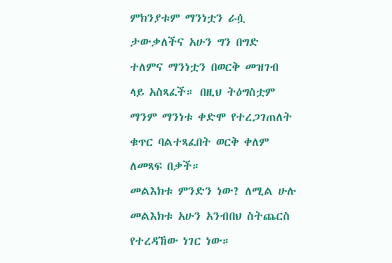ምክንያቱም ማንነቷን ራሷ ታውቃለችና አሁን ግን በግድ ተለምና ማንነቷን በወርቅ መዝገብ ላይ አስጻፈች። በዚህ ትዕግስቷም ማንም ማንነቱ ቀድሞ የተረጋገጠለት ቁጥር ባልተጻፈበት ወርቅ ቀለም ለመጻፍ በቃች።
መልእክቱ ምንድን ነው? ለሚል ሁሉ መልእክቱ አሁን አንብበህ ስትጨርስ የተረዳኸው ነገር ነው።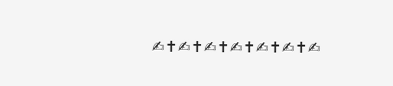✍✝✍✝✍✝✍✝✍✝✍✝✍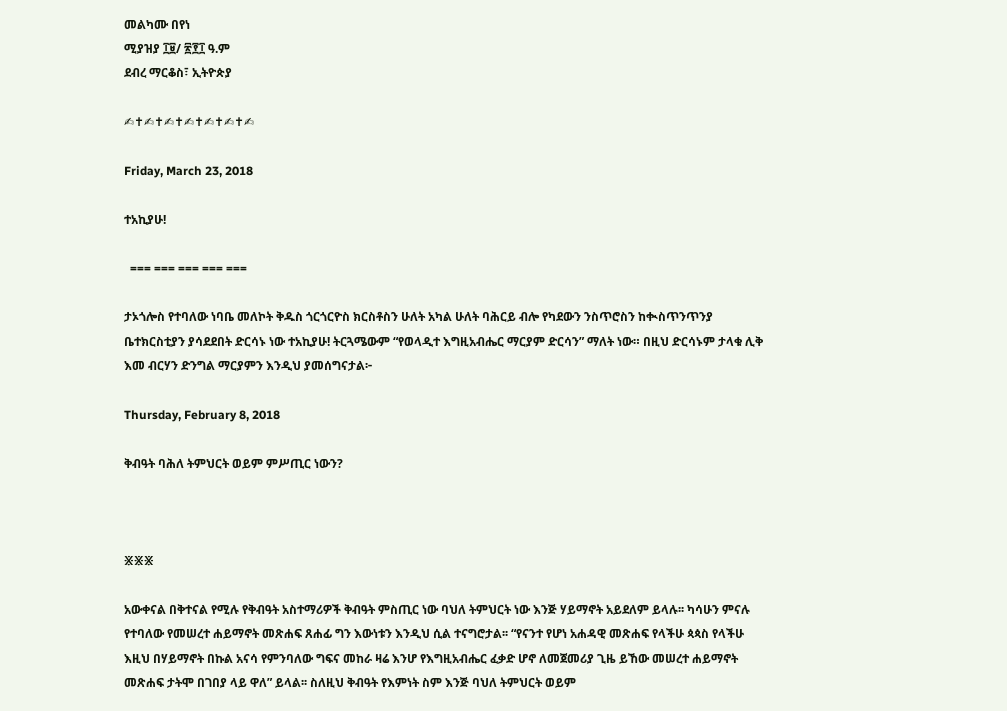መልካሙ በየነ
ሚያዝያ ፲፱/ ፳፻፲ ዓ.ም
ደብረ ማርቆስ፣ ኢትዮጵያ

✍✝✍✝✍✝✍✝✍✝✍✝✍

Friday, March 23, 2018

ተአኪያሁ!

  === === === === ===

ታኦጎሎስ የተባለው ነባቤ መለኮት ቅዱስ ጎርጎርዮስ ክርስቶስን ሁለት አካል ሁለት ባሕርይ ብሎ የካደውን ንስጥሮስን ከቊስጥንጥንያ ቤተክርስቲያን ያሳደደበት ድርሳኑ ነው ተአኪያሁ! ትርጓሜውም “የወላዲተ እግዚአብሔር ማርያም ድርሳን” ማለት ነው። በዚህ ድርሳኑም ታላቁ ሊቅ እመ ብርሃን ድንግል ማርያምን እንዲህ ያመሰግናታል፦

Thursday, February 8, 2018

ቅብዓት ባሕለ ትምህርት ወይም ምሥጢር ነውን?



፠፠፠

አውቀናል በቅተናል የሚሉ የቅብዓት አስተማሪዎች ቅብዓት ምስጢር ነው ባህለ ትምህርት ነው እንጅ ሃይማኖት አይደለም ይላሉ፡፡ ካሳሁን ምናሉ የተባለው የመሠረተ ሐይማኖት መጽሐፍ ጸሐፊ ግን እውነቱን እንዲህ ሲል ተናግሮታል፡፡ “የናንተ የሆነ አሐዳዊ መጽሐፍ የላችሁ ጳጳስ የላችሁ እዚህ በሃይማኖት በኩል አናሳ የምንባለው ግፍና መከራ ዛሬ እንሆ የእግዚአብሔር ፈቃድ ሆኖ ለመጀመሪያ ጊዜ ይኸው መሠረተ ሐይማኖት መጽሐፍ ታትሞ በገበያ ላይ ዋለ” ይላል፡፡ ስለዚህ ቅብዓት የእምነት ስም እንጅ ባህለ ትምህርት ወይም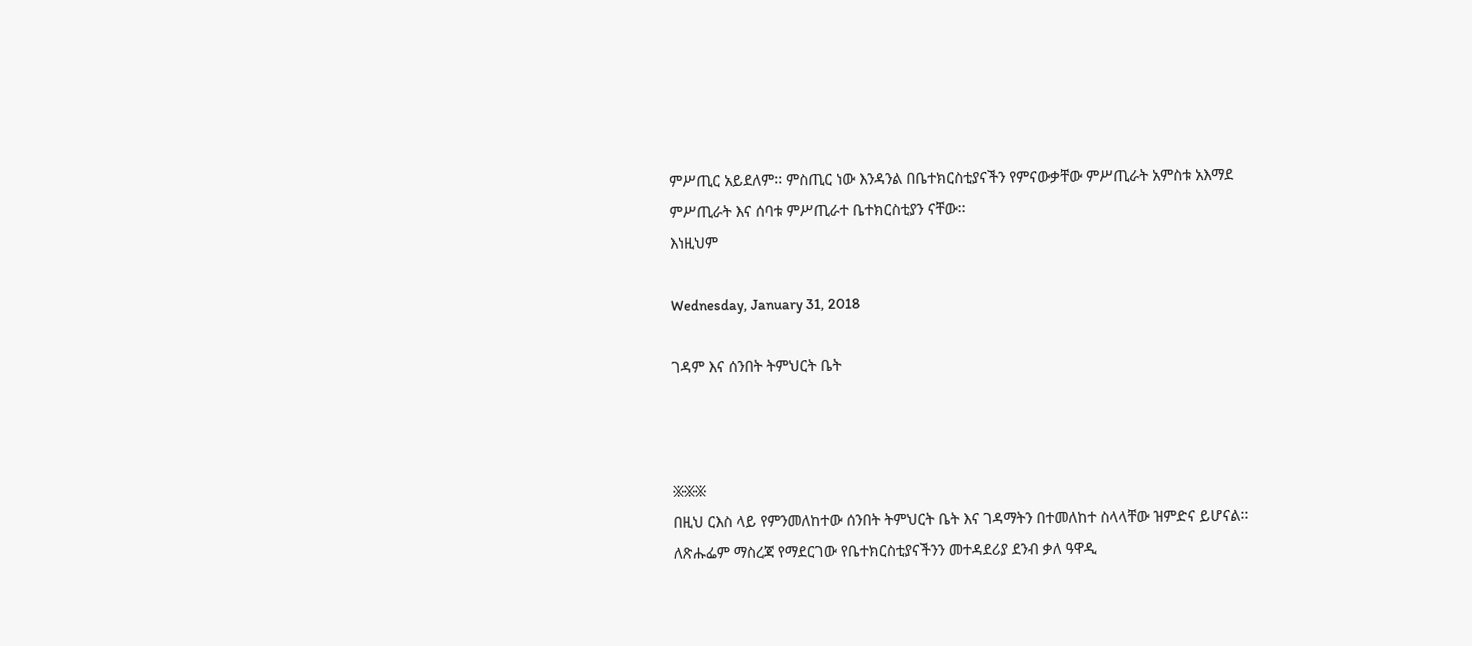ምሥጢር አይደለም፡፡ ምስጢር ነው እንዳንል በቤተክርስቲያናችን የምናውቃቸው ምሥጢራት አምስቱ አእማደ ምሥጢራት እና ሰባቱ ምሥጢራተ ቤተክርስቲያን ናቸው፡፡
እነዚህም

Wednesday, January 31, 2018

ገዳም እና ሰንበት ትምህርት ቤት



፠፠፠
በዚህ ርእስ ላይ የምንመለከተው ሰንበት ትምህርት ቤት እና ገዳማትን በተመለከተ ስላላቸው ዝምድና ይሆናል፡፡ ለጽሑፌም ማስረጃ የማደርገው የቤተክርስቲያናችንን መተዳደሪያ ደንብ ቃለ ዓዋዲ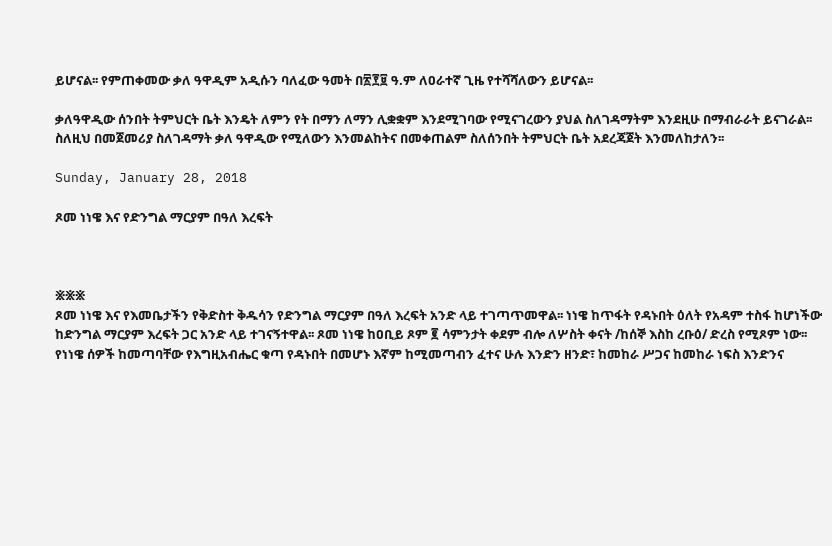ይሆናል፡፡ የምጠቀመው ቃለ ዓዋዲም አዲሱን ባለፈው ዓመት በ፳፻፱ ዓ.ም ለዐራተኛ ጊዜ የተሻሻለውን ይሆናል፡፡

ቃለዓዋዲው ሰንበት ትምህርት ቤት እንዴት ለምን የት በማን ለማን ሊቋቋም እንደሚገባው የሚናገረውን ያህል ስለገዳማትም እንደዚሁ በማብራራት ይናገራል፡፡ ስለዚህ በመጀመሪያ ስለገዳማት ቃለ ዓዋዲው የሚለውን እንመልከትና በመቀጠልም ስለሰንበት ትምህርት ቤት አደረጃጀት እንመለከታለን፡፡

Sunday, January 28, 2018

ጾመ ነነዌ እና የድንግል ማርያም በዓለ እረፍት



፠፠፠
ጾመ ነነዌ እና የእመቤታችን የቅድስተ ቅዱሳን የድንግል ማርያም በዓለ እረፍት አንድ ላይ ተገጣጥመዋል፡፡ ነነዌ ከጥፋት የዳኑበት ዕለት የአዳም ተስፋ ከሆነችው ከድንግል ማርያም እረፍት ጋር አንድ ላይ ተገናኝተዋል፡፡ ጾመ ነነዌ ከዐቢይ ጾም ፪ ሳምንታት ቀደም ብሎ ለሦስት ቀናት /ከሰኞ እስከ ረቡዕ/ ድረስ የሚጾም ነው፡፡ የነነዌ ሰዎች ከመጣባቸው የእግዚአብሔር ቁጣ የዳኑበት በመሆኑ እኛም ከሚመጣብን ፈተና ሁሉ እንድን ዘንድ፣ ከመከራ ሥጋና ከመከራ ነፍስ እንድንና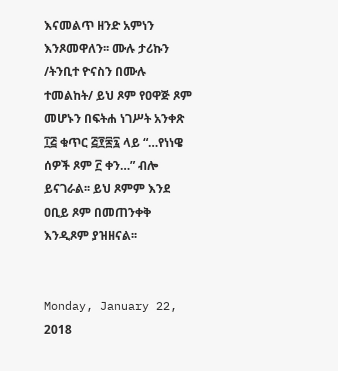እናመልጥ ዘንድ አምነን እንጾመዋለን፡፡ ሙሉ ታሪኩን /ትንቢተ ዮናስን በሙሉ ተመልከት/ ይህ ጾም የዐዋጅ ጾም መሆኑን በፍትሐ ነገሥት አንቀጽ ፲፭ ቁጥር ፭፻፷፯ ላይ “…የነነዌ ሰዎች ጾም ፫ ቀን…” ብሎ ይናገራል፡፡ ይህ ጾምም እንደ ዐቢይ ጾም በመጠንቀቅ እንዲጾም ያዝዘናል፡፡


Monday, January 22, 2018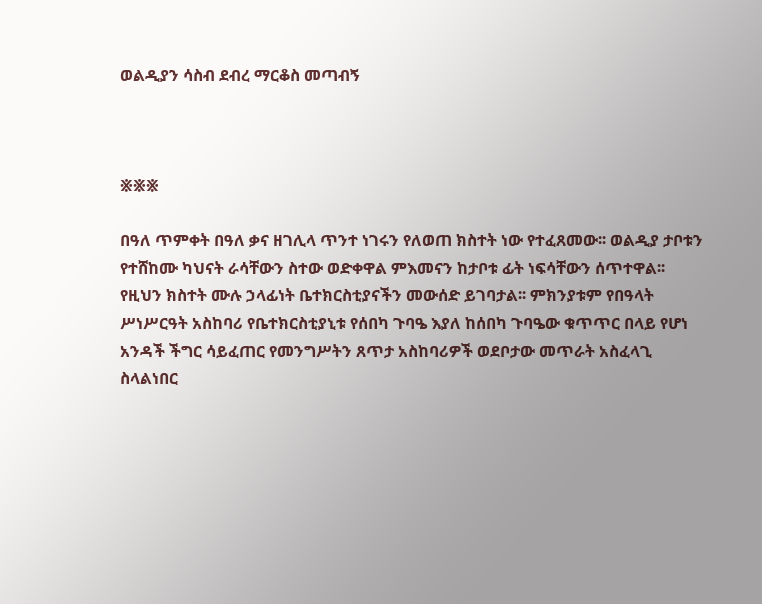ወልዲያን ሳስብ ደብረ ማርቆስ መጣብኝ



፠፠፠

በዓለ ጥምቀት በዓለ ቃና ዘገሊላ ጥንተ ነገሩን የለወጠ ክስተት ነው የተፈጸመው፡፡ ወልዲያ ታቦቱን የተሸከሙ ካህናት ራሳቸውን ስተው ወድቀዋል ምእመናን ከታቦቱ ፊት ነፍሳቸውን ሰጥተዋል፡፡ የዚህን ክስተት ሙሉ ኃላፊነት ቤተክርስቲያናችን መውሰድ ይገባታል፡፡ ምክንያቱም የበዓላት ሥነሥርዓት አስከባሪ የቤተክርስቲያኒቱ የሰበካ ጉባዔ እያለ ከሰበካ ጉባዔው ቁጥጥር በላይ የሆነ አንዳች ችግር ሳይፈጠር የመንግሥትን ጸጥታ አስከባሪዎች ወደቦታው መጥራት አስፈላጊ ስላልነበር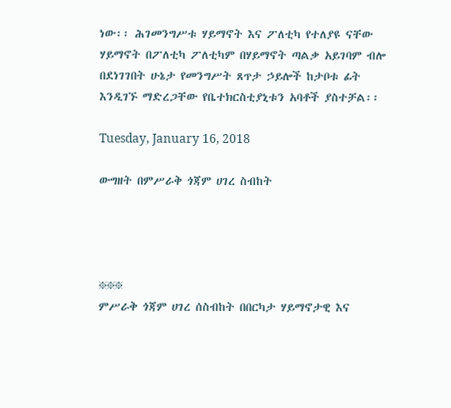ነው፡፡ ሕገመንግሥቱ ሃይማኖት እና ፖለቲካ የተለያዩ ናቸው ሃይማኖት በፖለቲካ ፖለቲካም በሃይማኖት ጣልቃ አይገባም ብሎ በደነገገበት ሁኔታ የመንግሥት ጸጥታ ኃይሎች ከታቦቱ ፊት እንዲገኙ ማድረጋቸው የቤተክርስቲያኒቱን አባቶች ያስተቻል፡፡

Tuesday, January 16, 2018

ውግዘት በምሥራቅ ጎጃም ሀገረ ስብከት




፠፠፠
ምሥራቅ ጎጃም ሀገረ ሰስብከት በበርካታ ሃይማኖታዊ እና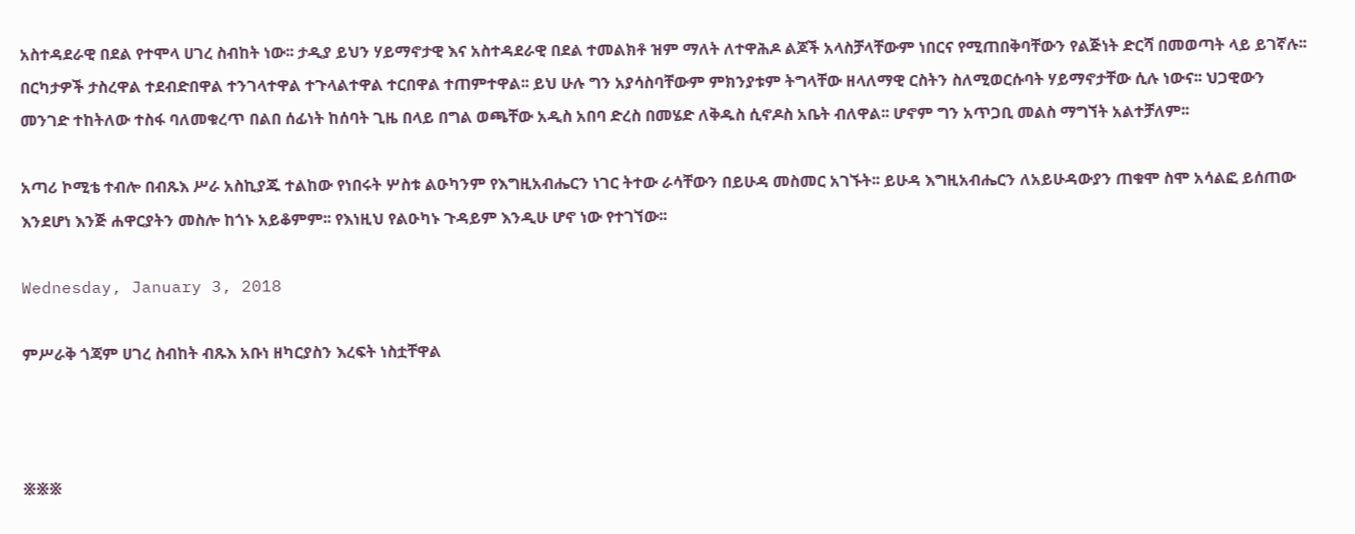አስተዳደራዊ በደል የተሞላ ሀገረ ስብከት ነው፡፡ ታዲያ ይህን ሃይማኖታዊ እና አስተዳደራዊ በደል ተመልክቶ ዝም ማለት ለተዋሕዶ ልጆች አላስቻላቸውም ነበርና የሚጠበቅባቸውን የልጅነት ድርሻ በመወጣት ላይ ይገኛሉ፡፡ በርካታዎች ታስረዋል ተደብድበዋል ተንገላተዋል ተጉላልተዋል ተርበዋል ተጠምተዋል፡፡ ይህ ሁሉ ግን አያሳስባቸውም ምክንያቱም ትግላቸው ዘላለማዊ ርስትን ስለሚወርሱባት ሃይማኖታቸው ሲሉ ነውና፡፡ ህጋዊውን መንገድ ተከትለው ተስፋ ባለመቁረጥ በልበ ሰፊነት ከሰባት ጊዜ በላይ በግል ወጫቸው አዲስ አበባ ድረስ በመሄድ ለቅዱስ ሲኖዶስ አቤት ብለዋል፡፡ ሆኖም ግን አጥጋቢ መልስ ማግኘት አልተቻለም፡፡

አጣሪ ኮሚቴ ተብሎ በብጹእ ሥራ አስኪያጁ ተልከው የነበሩት ሦስቱ ልዑካንም የእግዚአብሔርን ነገር ትተው ራሳቸውን በይሁዳ መስመር አገኙት፡፡ ይሁዳ እግዚአብሔርን ለአይሁዳውያን ጠቁሞ ስሞ አሳልፎ ይሰጠው እንደሆነ እንጅ ሐዋርያትን መስሎ ከጎኑ አይቆምም፡፡ የእነዚህ የልዑካኑ ጉዳይም እንዲሁ ሆኖ ነው የተገኘው፡፡

Wednesday, January 3, 2018

ምሥራቅ ጎጃም ሀገረ ስብከት ብጹእ አቡነ ዘካርያስን እረፍት ነስቷቸዋል



፠፠፠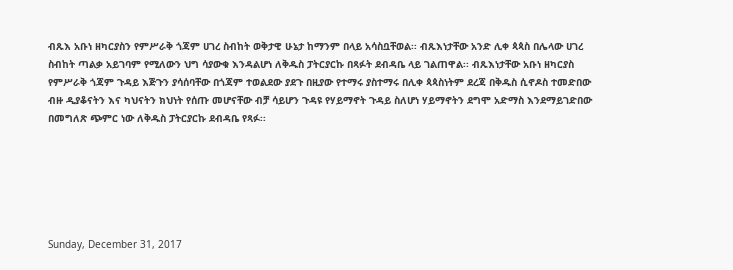ብጹእ አቡነ ዘካርያስን የምሥራቅ ጎጃም ሀገረ ስብከት ወቅታዊ ሁኔታ ከማንም በላይ አሳስቧቸወል፡፡ ብጹእነታቸው አንድ ሊቀ ጳጳስ በሌላው ሀገረ ስብከት ጣልቃ አይገባም የሚለውን ህግ ሳያውቁ እንዳልሆነ ለቅዱስ ፓትርያርኩ በጻፉት ደብዳቤ ላይ ገልጠዋል፡፡ ብጹእነታቸው አቡነ ዘካርያስ የምሥራቅ ጎጃም ጉዳይ እጅጉን ያሳሰባቸው በጎጃም ተወልደው ያደጉ በዚያው የተማሩ ያስተማሩ በሊቀ ጳጳስነትም ደረጃ በቅዱስ ሲኖዶስ ተመድበው ብዙ ዲያቆናትን እና ካህናትን ክህነት የሰጡ መሆናቸው ብቻ ሳይሆን ጉዳዩ የሃይማኖት ጉዳይ ስለሆነ ሃይማኖትን ደግሞ አድማስ እንደማይገድበው በመግለጽ ጭምር ነው ለቅዱስ ፓትርያርኩ ደብዳቤ የጻፉ፡፡






Sunday, December 31, 2017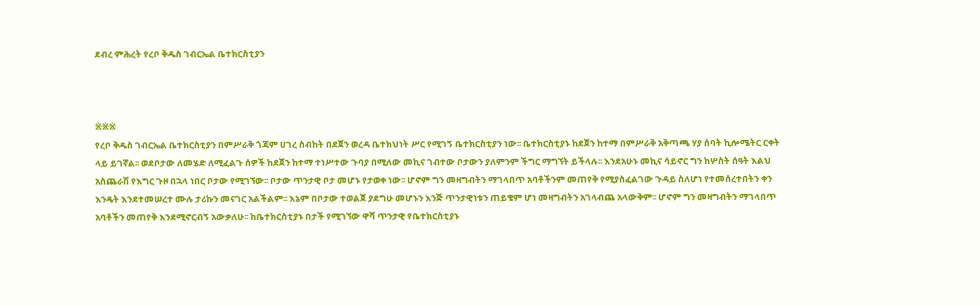ደብረ ምሕረት የረቦ ቅዱስ ገብርኤል ቤተክርስቲያን



፠፠፠
የረቦ ቅዱስ ገብርኤል ቤተክርስቲያን በምሥራቅ ጎጃም ሀገረ ስብከት በደጀን ወረዳ ቤተክህነት ሥር የሚገኝ ቤተክርስቲያን ነው፡፡ ቤተክርስቲያኑ ከደጀን ከተማ በምሥራቅ አቅጣጫ ሃያ ሰባት ኪሎሜትር ርቀት ላይ ይገኛል፡፡ ወደቦታው ለመሄድ ለሚፈልጉ ሰዎች ከደጀን ከተማ ተነሥተው ጉባያ በሚለው መኪና ገብተው ቦታውን ያለምንም ችግር ማግኘት ይችላሉ፡፡ እንደአሁኑ መኪና ሳይኖር ግን ከሦስት ሰዓት እልህ አስጨራሽ የእግር ጉዞ በኋላ ነበር ቦታው የሚገኘው፡፡ ቦታው ጥንታዊ ቦታ መሆኑ የታወቀ ነው፡፡ ሆኖም ግን መዛግብትን ማገላበጥ አባቶችንም መጠየቅ የሚያስፈልገው ጉዳይ ስለሆነ የተመሰረተበትን ቀን እንዴት እንደተመሠረተ ሙሉ ታሪኩን መናገር አልችልም፡፡ እኔም በቦታው ተወልጀ ያደግሁ መሆኑን እንጅ ጥንታዊነቱን ጠይቄም ሆነ መዛግብትን አገላብጨ አላውቅም፡፡ ሆኖም ግን መዛግብትን ማገላበጥ አባቶችን መጠየቅ እንደሚኖርብኝ አውቃለሁ፡፡ ከቤተክርስቲያኑ በታች የሚገኘው ዋሻ ጥንታዊ የቤተክርስቲያኑ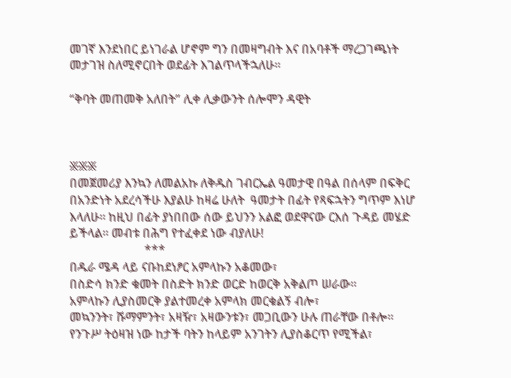መገኛ እንደነበር ይነገራል ሆኖም ግን በመዛግብት እና በአባቶች ማረጋገጫነት መታገዝ ስለሚኖርበት ወደፊት እገልጥላችኋለሁ፡፡

“ቅባት መጠመቅ አለበት” ሊቀ ሊቃውንት ሰሎሞን ዳዊት



፠፠፠
በመጀመሪያ እንኳን ለመልአኩ ለቅዱስ ገብርኤል ዓመታዊ በዓል በሰላም በፍቅር በአንድነት አደረሳችሁ እያልሁ ከዛሬ ሁለት  ዓመታት በፊት የጻፍኋትን ግጥም እነሆ እላለሁ፡፡ ከዚህ በፊት ያነበበው ሰው ይህንን አልፎ ወደዋናው ርእሰ ጉዳይ መሄድ ይችላል፡፡ መብቱ በሕግ የተፈቀደ ነው ብያለሁ!
                         ***
በዱራ ሜዳ ላይ ናቡከደነፆር አምላኩን አቆመው፣
በስድሳ ክንድ ቁመት በስድት ክንድ ወርድ ከወርቅ አቅልጦ ሠራው፡፡
አምላኩን ሊያስመርቅ ያልተመረቀ አምላክ መርቁልኝ ብሎ፣
መኳንንት፣ ሹማምንት፣ አዛዥ፣ አዛውንቱን፣ መጋቢውን ሁሉ ጠራቸው በቶሎ፡፡
የንጉሥ ትዕዛዝ ነው ከታች ባትን ከላይም አንገትን ሊያስቆርጥ የሚችል፣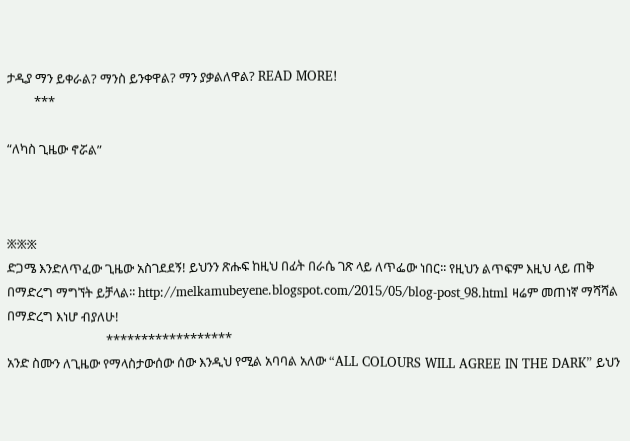ታዲያ ማን ይቀራል? ማንስ ይንቀዋል? ማን ያቃልለዋል? READ MORE!
         ***

“ለካስ ጊዜው ኖሯል”



፠፠፠
ድጋሜ እንድለጥፈው ጊዜው አስገደደኝ! ይህንን ጽሑፍ ከዚህ በፊት በራሴ ገጽ ላይ ለጥፌው ነበር፡፡ የዚህን ልጥፍም እዚህ ላይ ጠቅ በማድረግ ማግኘት ይቻላል፡፡ http://melkamubeyene.blogspot.com/2015/05/blog-post_98.html ዛሬም መጠነኛ ማሻሻል በማድረግ እነሆ ብያለሁ!
                                 ******************
አንድ ስሙን ለጊዜው የማላስታውሰው ሰው እንዲህ የሚል አባባል አለው “ALL COLOURS WILL AGREE IN THE DARK” ይህን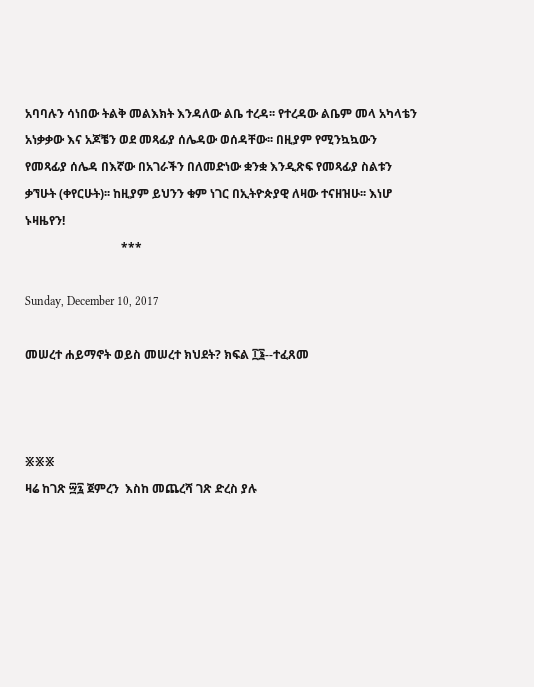አባባሉን ሳነበው ትልቅ መልእክት እንዳለው ልቤ ተረዳ፡፡ የተረዳው ልቤም መላ አካላቴን አነቃቃው እና አጆቼን ወደ መጻፊያ ሰሌዳው ወሰዳቸው፡፡ በዚያም የሚንኳኳውን የመጻፊያ ሰሌዳ በእኛው በአገራችን በለመድነው ቋንቋ እንዲጽፍ የመጻፊያ ስልቱን ቃኘሁት (ቀየርሁት)፡፡ ከዚያም ይህንን ቁም ነገር በኢትዮጵያዊ ለዛው ተናዘዝሁ፡፡ እነሆ ኑዛዜየን!
                                ***

Sunday, December 10, 2017

መሠረተ ሐይማኖት ወይስ መሠረተ ክህደት? ክፍል ፲፮--ተፈጸመ



፠፠፠
ዛሬ ከገጽ ፵፯ ጀምረን  እስከ መጨረሻ ገጽ ድረስ ያሉ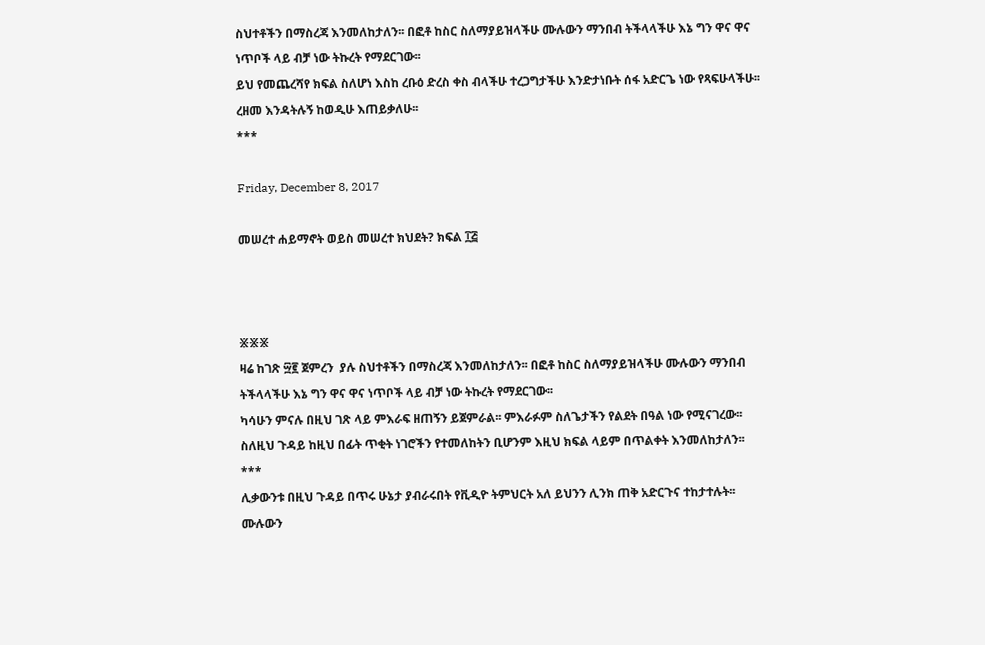ስህተቶችን በማስረጃ እንመለከታለን፡፡ በፎቶ ከስር ስለማያይዝላችሁ ሙሉውን ማንበብ ትችላላችሁ እኔ ግን ዋና ዋና ነጥቦች ላይ ብቻ ነው ትኩረት የማደርገው፡፡
ይህ የመጨረሻየ ክፍል ስለሆነ እስከ ረቡዕ ድረስ ቀስ ብላችሁ ተረጋግታችሁ እንድታነቡት ሰፋ አድርጌ ነው የጻፍሁላችሁ፡፡ ረዘመ እንዳትሉኝ ከወዲሁ እጠይቃለሁ፡፡
***

Friday, December 8, 2017

መሠረተ ሐይማኖት ወይስ መሠረተ ክህደት? ክፍል ፲፭



፠፠፠
ዛሬ ከገጽ ፵፪ ጀምረን  ያሉ ስህተቶችን በማስረጃ እንመለከታለን፡፡ በፎቶ ከስር ስለማያይዝላችሁ ሙሉውን ማንበብ ትችላላችሁ እኔ ግን ዋና ዋና ነጥቦች ላይ ብቻ ነው ትኩረት የማደርገው፡፡
ካሳሁን ምናሉ በዚህ ገጽ ላይ ምእራፍ ዘጠኝን ይጀምራል፡፡ ምእራፉም ስለጌታችን የልደት በዓል ነው የሚናገረው፡፡ ስለዚህ ጉዳይ ከዚህ በፊት ጥቂት ነገሮችን የተመለከትን ቢሆንም እዚህ ክፍል ላይም በጥልቀት እንመለከታለን፡፡
***
ሊቃውንቱ በዚህ ጉዳይ በጥሩ ሁኔታ ያብራሩበት የቪዲዮ ትምህርት አለ ይህንን ሊንክ ጠቅ አድርጉና ተከታተሉት፡፡ ሙሉውን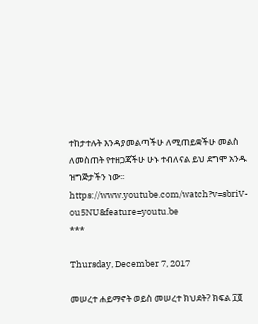ተከታተሉት እንዳያመልጣችሁ ለሚጠይቋችሁ መልስ ለመስጠት የተዘጋጃችሁ ሁኑ ተብለናል ይህ ደግሞ አንዱ ዝግጅታችን ነው፡፡ https://www.youtube.com/watch?v=sbriV-ou5NU&feature=youtu.be
***

Thursday, December 7, 2017

መሠረተ ሐይማኖት ወይስ መሠረተ ክህደት? ክፍል ፲፬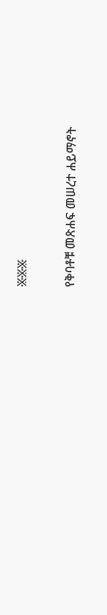፠፠፠

የቅባቶቹ መጽሐፍ መሠረተ ሐይማኖት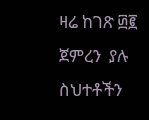ዛሬ ከገጽ ፴፪ ጀምረን  ያሉ ስህተቶችን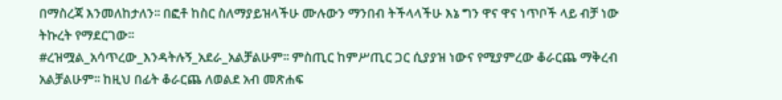በማስረጃ እንመለከታለን፡፡ በፎቶ ከስር ስለማያይዝላችሁ ሙሉውን ማንበብ ትችላላችሁ እኔ ግን ዋና ዋና ነጥቦች ላይ ብቻ ነው ትኩረት የማደርገው፡፡
#ረዝሟል_አሳጥረው_እንዳትሉኝ_አደራ_አልቻልሁም፡፡ ምስጢር ከምሥጢር ጋር ሲያያዝ ነውና የሚያምረው ቆራርጨ ማቅረብ አልቻልሁም፡፡ ከዚህ በፊት ቆራርጨ ለወልደ አብ መጽሐፍ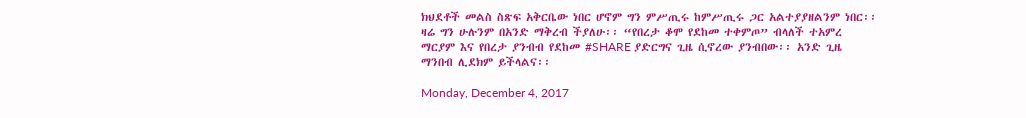ክህደቶች መልስ ስጽፍ አቅርቤው ነበር ሆኖም ግን ምሥጢሩ ከምሥጢሩ ጋር አልተያያዘልንም ነበር፡፡ ዛሬ ግን ሁሉንም በአንድ ማቅረብ ችያለሁ፡፡ “የበረታ ቆሞ የደከመ ተቀምጦ” ብላለች ተአምረ ማርያም እና የበረታ ያንብብ የደከመ #SHARE ያድርግና ጊዜ ሲኖረው ያንብበው፡፡ አንድ ጊዜ ማንበብ ሊደክም ይችላልና፡፡

Monday, December 4, 2017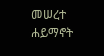መሠረተ ሐይማኖት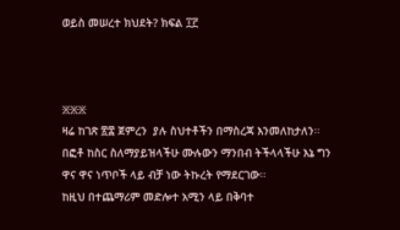ወይስ መሠረተ ክህደት? ክፍል ፲፫



፠፠፠
ዛሬ ከገጽ ፳፰ ጀምረን  ያሉ ስህተቶችን በማስረጃ እንመለከታለን፡፡ በፎቶ ከስር ስለማያይዝላችሁ ሙሉውን ማንበብ ትችላላችሁ እኔ ግን ዋና ዋና ነጥቦች ላይ ብቻ ነው ትኩረት የማደርገው፡፡
ከዚህ በተጨማሪም መድሎተ አሚን ላይ በቅባተ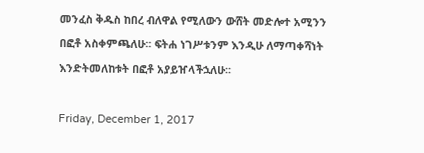መንፈስ ቅዱስ ከበረ ብለዋል የሚለውን ውሸት መድሎተ አሚንን በፎቶ አስቀምጫለሁ፡፡ ፍትሐ ነገሥቱንም እንዲሁ ለማጣቀሻነት እንድትመለከቱት በፎቶ አያይዠላችኋለሁ፡፡

Friday, December 1, 2017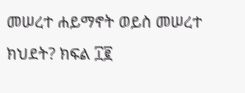መሠረተ ሐይማኖት ወይስ መሠረተ ክህደት? ክፍል ፲፪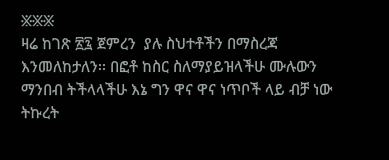፠፠፠
ዛሬ ከገጽ ፳፯ ጀምረን  ያሉ ስህተቶችን በማስረጃ እንመለከታለን፡፡ በፎቶ ከስር ስለማያይዝላችሁ ሙሉውን ማንበብ ትችላላችሁ እኔ ግን ዋና ዋና ነጥቦች ላይ ብቻ ነው ትኩረት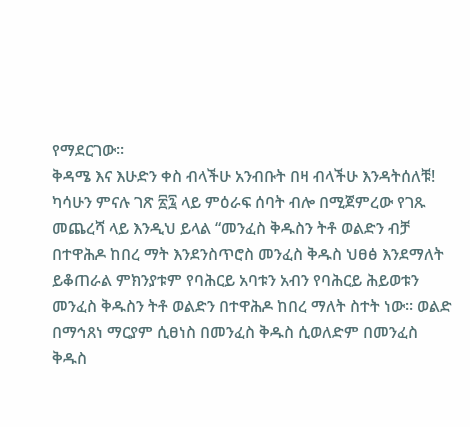የማደርገው፡፡
ቅዳሜ እና እሁድን ቀስ ብላችሁ አንብቡት በዛ ብላችሁ እንዳትሰለቹ!
ካሳሁን ምናሉ ገጽ ፳፯ ላይ ምዕራፍ ሰባት ብሎ በሚጀምረው የገጹ መጨረሻ ላይ እንዲህ ይላል “መንፈስ ቅዱስን ትቶ ወልድን ብቻ በተዋሕዶ ከበረ ማት እንደንስጥሮስ መንፈስ ቅዱስ ህፀፅ እንደማለት ይቆጠራል ምክንያቱም የባሕርይ አባቱን አብን የባሕርይ ሕይወቱን መንፈስ ቅዱስን ትቶ ወልድን በተዋሕዶ ከበረ ማለት ስተት ነው፡፡ ወልድ በማኅጸነ ማርያም ሲፀነስ በመንፈስ ቅዱስ ሲወለድም በመንፈስ ቅዱስ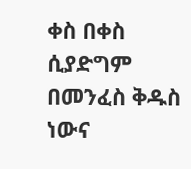ቀስ በቀስ ሲያድግም በመንፈስ ቅዱስ ነውና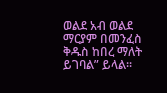ወልደ አብ ወልደ ማርያም በመንፈስ ቅዱስ ከበረ ማለት ይገባል” ይላል፡፡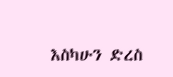እስካሁን ድረስ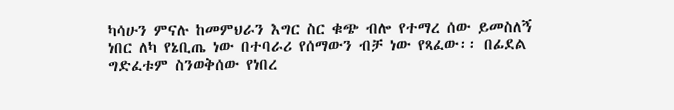ካሳሁን ምናሉ ከመምህራን እግር ስር ቁጭ ብሎ የተማረ ሰው ይመስለኝ ነበር ለካ የኔቢጤ ነው በተባራሪ የሰማውን ብቻ ነው የጻፈው፡፡ በፊደል ግድፈቱም ስንወቅሰው የነበረ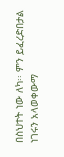በስህተት ነው ለካ፡፡ ምን ይፈረድበታል ነገሩን አላወቀውማ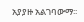አያያዙ አልገባውማ፡፡